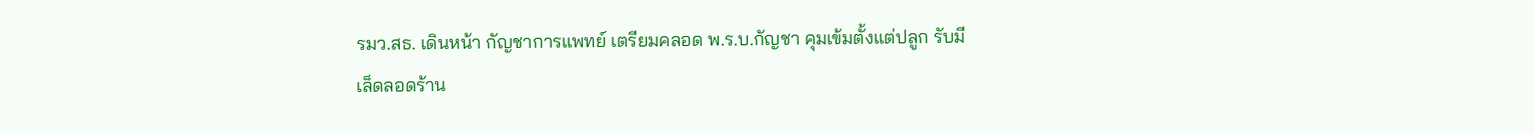รมว.สธ. เดินหน้า กัญชาการแพทย์ เตรียมคลอด พ.ร.บ.กัญชา คุมเข้มตั้งแต่ปลูก รับมีเล็ดลอดร้าน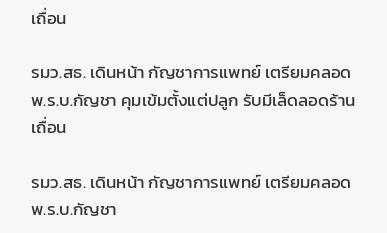เถื่อน

รมว.สธ. เดินหน้า กัญชาการแพทย์ เตรียมคลอด พ.ร.บ.กัญชา คุมเข้มตั้งแต่ปลูก รับมีเล็ดลอดร้านเถื่อน

รมว.สธ. เดินหน้า กัญชาการแพทย์ เตรียมคลอด พ.ร.บ.กัญชา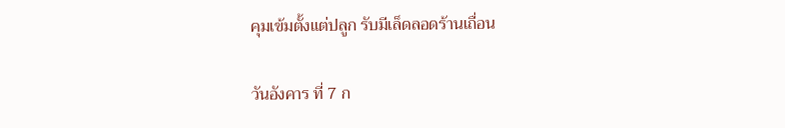คุมเข้มตั้งแต่ปลูก รับมีเล็ดลอดร้านเถื่อน

วันอังคาร ที่ 7 ก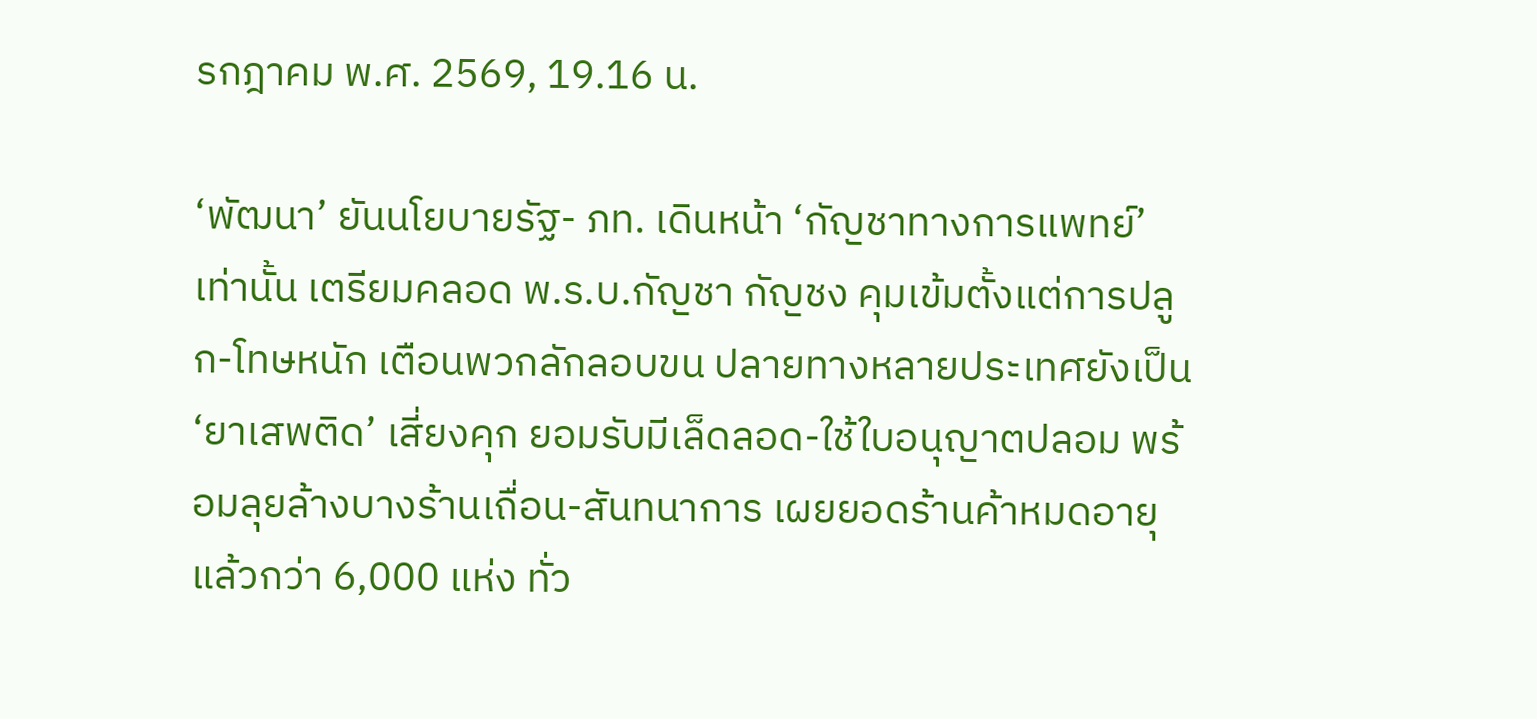รกฎาคม พ.ศ. 2569, 19.16 น.

‘พัฒนา’ ยันนโยบายรัฐ- ภท. เดินหน้า ‘กัญชาทางการแพทย์’ เท่านั้น เตรียมคลอด พ.ร.บ.กัญชา กัญชง คุมเข้มตั้งแต่การปลูก-โทษหนัก เตือนพวกลักลอบขน ปลายทางหลายประเทศยังเป็น ‘ยาเสพติด’ เสี่ยงคุก ยอมรับมีเล็ดลอด-ใช้ใบอนุญาตปลอม พร้อมลุยล้างบางร้านเถื่อน-สันทนาการ เผยยอดร้านค้าหมดอายุแล้วกว่า 6,000 แห่ง ทั่ว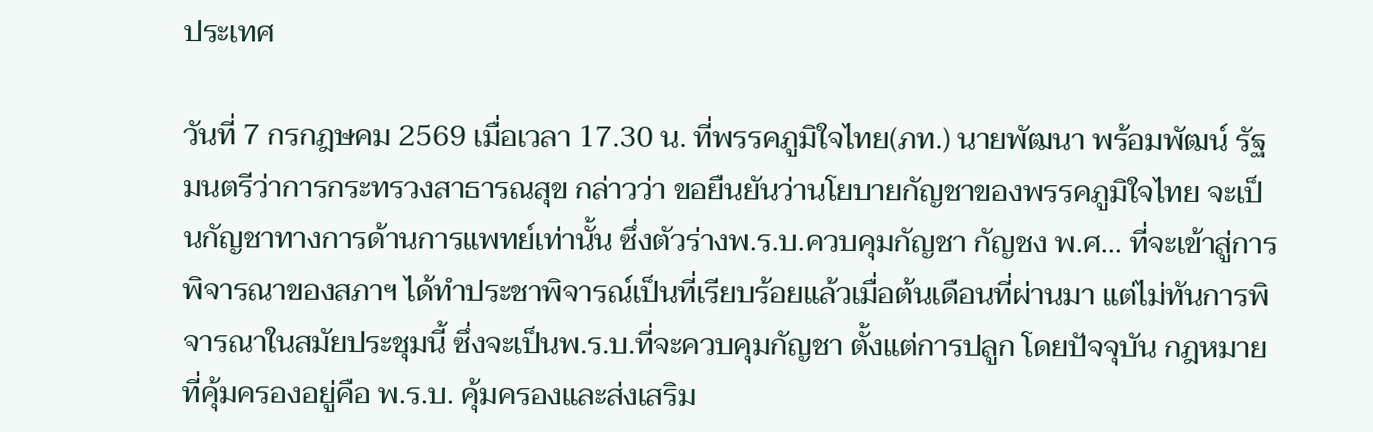ประเทศ

วันที่ 7 กรกฎษคม 2569 เมื่อเวลา 17.30 น. ที่พรรคภูมิใจไทย(ภท.) นายพัฒนา พร้อมพัฒน์ รัฐมนตรีว่าการกระทรวงสาธารณสุข กล่าวว่า ขอยืนยันว่านโยบายกัญชาของพรรคภูมิใจไทย จะเป็นกัญชาทางการด้านการแพทย์เท่านั้น ซึ่งตัวร่างพ.ร.บ.ควบคุมกัญชา กัญชง พ.ศ… ที่จะเข้าสู่การพิจารณาของสภาฯ ได้ทำประชาพิจารณ์เป็นที่เรียบร้อยแล้วเมื่อต้นเดือนที่ผ่านมา แต่ไม่ทันการพิจารณาในสมัยประชุมนี้ ซึ่งจะเป็นพ.ร.บ.ที่จะควบคุมกัญชา ตั้งแต่การปลูก โดยปัจจุบัน กฎหมายที่คุ้มครองอยู่คือ พ.ร.บ. คุ้มครองและส่งเสริม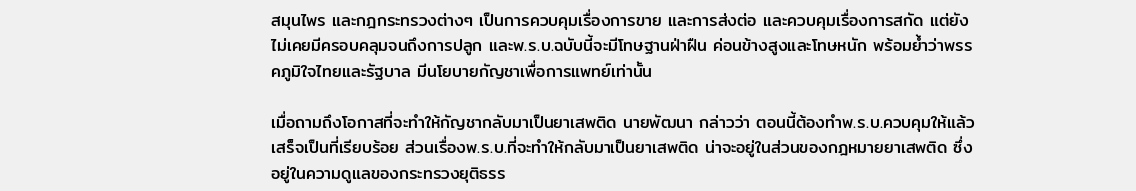สมุนไพร และกฎกระทรวงต่างๆ เป็นการควบคุมเรื่องการขาย และการส่งต่อ และควบคุมเรื่องการสกัด แต่ยังไม่เคยมีครอบคลุมจนถึงการปลูก และพ.ร.บ.ฉบับนี้จะมีโทษฐานฝ่าฝืน ค่อนข้างสูงและโทษหนัก พร้อมย้ำว่าพรรคภูมิใจไทยและรัฐบาล มีนโยบายกัญชาเพื่อการแพทย์เท่านั้น

เมื่อถามถึงโอกาสที่จะทำให้กัญชากลับมาเป็นยาเสพติด นายพัฒนา กล่าวว่า ตอนนี้ต้องทำพ.ร.บ.ควบคุมให้แล้วเสร็จเป็นที่เรียบร้อย ส่วนเรื่องพ.ร.บ.ที่จะทำให้กลับมาเป็นยาเสพติด น่าจะอยู่ในส่วนของกฎหมายยาเสพติด ซึ่งอยู่ในความดูแลของกระทรวงยุติธรร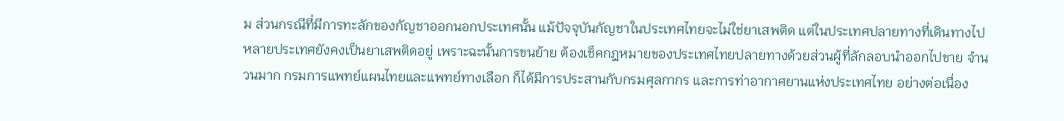ม ส่วนกรณีที่มีการทะลักของกัญชาออกนอกประเทศนั้น แม้ปัจจุบันกัญชาในประเทศไทยจะไม่ใช่ยาเสพติด แต่ในประเทศปลายทางที่เดินทางไป หลายประเทศยังคงเป็นยาเสพติดอยู่ เพราะฉะนั้นการขนย้าย ต้องเช็คกฎหมายของประเทศไทยปลายทางด้วยส่วนผู้ที่ลักลอบนำออกไปขาย จำนวนมาก กรมการแพทย์แผนไทยและแพทย์ทางเลือก ก็ได้มีการประสานกับกรมศุลกากร และการท่าอากาศยานแห่งประเทศไทย อย่างต่อเนื่อง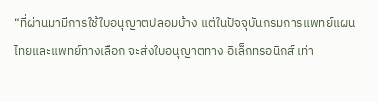“ที่ผ่านมามีการใช้ใบอนุญาตปลอมบ้าง แต่ในปัจจุบันกรมการแพทย์แผนไทยและแพทย์ทางเลือก จะส่งใบอนุญาตทาง อิเล็กทรอนิกส์ เท่า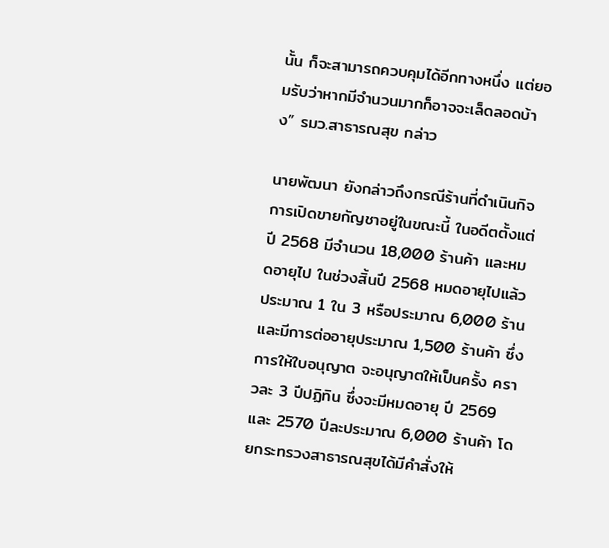นั้น ก็จะสามารถควบคุมได้อีกทางหนึ่ง แต่ยอมรับว่าหากมีจำนวนมากก็อาจจะเล็ดลอดบ้าง” รมว.สาธารณสุข กล่าว

นายพัฒนา ยังกล่าวถึงกรณีร้านที่ดำเนินกิจการเปิดขายกัญชาอยู่ในขณะนี้ ในอดีตตั้งแต่ปี 2568 มีจำนวน 18,000 ร้านค้า และหมดอายุไป ในช่วงสิ้นปี 2568 หมดอายุไปแล้วประมาณ 1 ใน 3 หรือประมาณ 6,000 ร้าน และมีการต่ออายุประมาณ 1,500 ร้านค้า ซึ่งการให้ใบอนุญาต จะอนุญาตให้เป็นครั้ง คราวละ 3 ปีปฏิทิน ซึ่งจะมีหมดอายุ ปี 2569 และ 2570 ปีละประมาณ 6,000 ร้านค้า โดยกระทรวงสาธารณสุขได้มีคำสั่งให้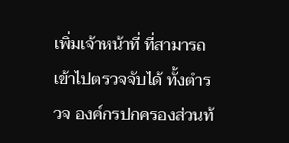เพิ่มเจ้าหน้าที่ ที่สามารถเข้าไปตรวจจับได้ ทั้งตำรวจ องค์กรปกครองส่วนท้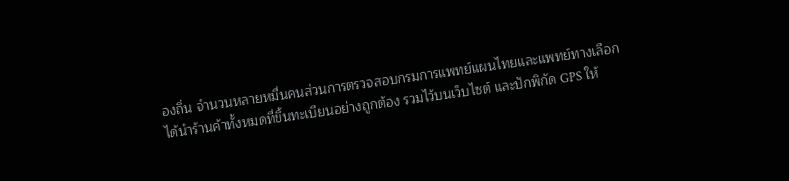องถิ่น จำนวนหลายหมื่นคนส่วนการตรวจสอบกรมการแพทย์แผนไทยและแพทย์ทางเลือก ได้นำร้านค้าทั้งหมดที่ขึ้นทะเบียนอย่างถูกต้อง รวมไว้บนเว็บไซต์ และปักพิกัด GPS ให้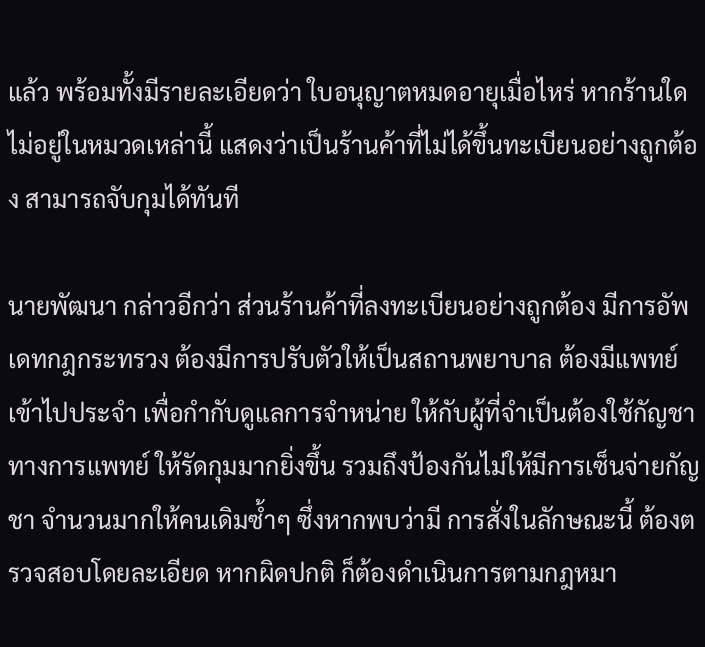แล้ว พร้อมทั้งมีรายละเอียดว่า ใบอนุญาตหมดอายุเมื่อไหร่ หากร้านใดไม่อยู่ในหมวดเหล่านี้ แสดงว่าเป็นร้านค้าที่ไม่ได้ขึ้นทะเบียนอย่างถูกต้อง สามารถจับกุมได้ทันที

นายพัฒนา กล่าวอีกว่า ส่วนร้านค้าที่ลงทะเบียนอย่างถูกต้อง มีการอัพเดทกฎกระทรวง ต้องมีการปรับตัวให้เป็นสถานพยาบาล ต้องมีแพทย์ เข้าไปประจำ เพื่อกำกับดูแลการจำหน่าย ให้กับผู้ที่จำเป็นต้องใช้กัญชาทางการแพทย์ ให้รัดกุมมากยิ่งขึ้น รวมถึงป้องกันไม่ให้มีการเซ็นจ่ายกัญชา จำนวนมากให้คนเดิมซ้ำๆ ซึ่งหากพบว่ามี การสั่งในลักษณะนี้ ต้องตรวจสอบโดยละเอียด หากผิดปกติ ก็ต้องดำเนินการตามกฎหมา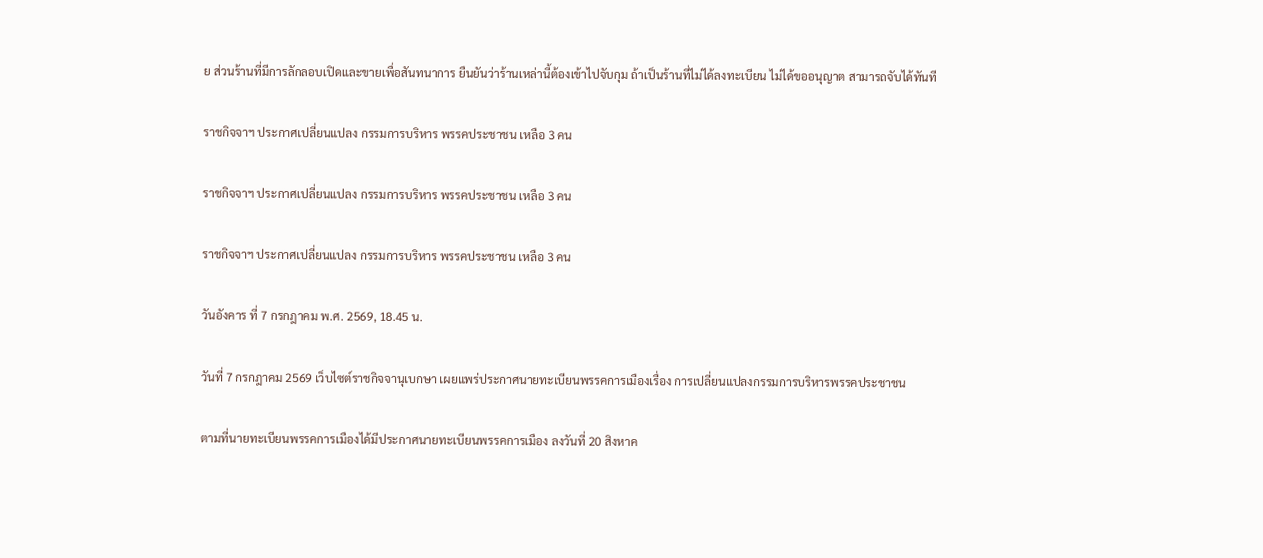ย ส่วนร้านที่มีการลักลอบเปิดและขายเพื่อสันทนาการ ยืนยันว่าร้านเหล่านี้ต้องเข้าไปจับกุม ถ้าเป็นร้านที่ไม่ได้ลงทะเบียน ไม่ได้ขออนุญาต สามารถจับได้ทันที

ราชกิจจาฯ ประกาศเปลี่ยนแปลง กรรมการบริหาร พรรคประชาชน เหลือ 3 คน

ราชกิจจาฯ ประกาศเปลี่ยนแปลง กรรมการบริหาร พรรคประชาชน เหลือ 3 คน

ราชกิจจาฯ ประกาศเปลี่ยนแปลง กรรมการบริหาร พรรคประชาชน เหลือ 3 คน

วันอังคาร ที่ 7 กรกฎาคม พ.ศ. 2569, 18.45 น.

วันที่ 7 กรกฎาคม 2569 เว็บไซต์ราชกิจจานุเบกษา เผยแพร่ประกาศนายทะเบียนพรรคการเมืองเรื่อง การเปลี่ยนแปลงกรรมการบริหารพรรคประชาชน

ตามที่นายทะเบียนพรรคการเมืองได้มีประกาศนายทะเบียนพรรคการเมือง ลงวันที่ 20 สิงหาค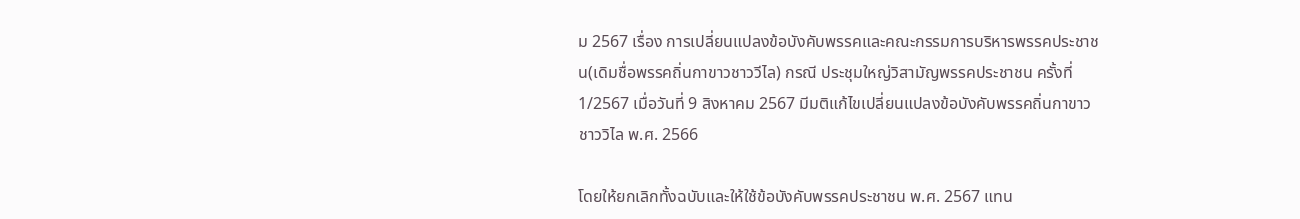ม 2567 เรื่อง การเปลี่ยนแปลงข้อบังคับพรรคและคณะกรรมการบริหารพรรคประชาชน(เดิมชื่อพรรคถิ่นกาขาวชาววีไล) กรณี ประชุมใหญ่วิสามัญพรรคประชาชน ครั้งที่ 1/2567 เมื่อวันที่ 9 สิงหาคม 2567 มีมติแก้ไขเปลี่ยนแปลงข้อบังคับพรรคถิ่นกาขาวชาววิไล พ.ศ. 2566

โดยให้ยกเลิกทั้งฉบับและให้ใช้ข้อบังคับพรรคประชาชน พ.ศ. 2567 แทน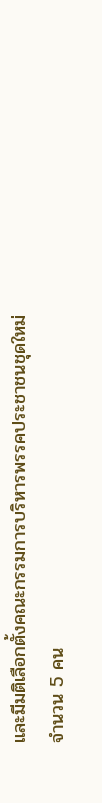และมีมติเลือกตั้งคณะกรรมการบริหารพรรคประชาชนชุดใหม่ จำนวน 5 คน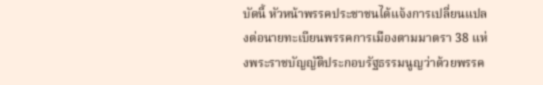บัดนี้ หัวหน้าพรรคประชาชนได้แจ้งการเปลี่ยนแปลงต่อนายทะเบียนพรรคการเมืองตามมาตรา 38 แห่งพระราชบัญญัติประกอบรัฐธรรมนูญว่าด้วยพรรค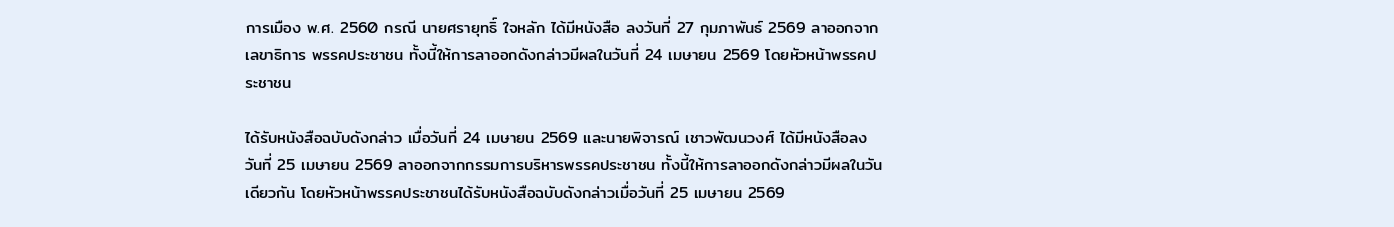การเมือง พ.ศ. 2560 กรณี นายศรายุทธิ์ ใจหลัก ได้มีหนังสือ ลงวันที่ 27 กุมภาพันธ์ 2569 ลาออกจากเลขาธิการ พรรคประชาชน ทั้งนี้ให้การลาออกดังกล่าวมีผลในวันที่ 24 เมษายน 2569 โดยหัวหน้าพรรคประชาชน

ได้รับหนังสือฉบับดังกล่าว เมื่อวันที่ 24 เมษายน 2569 และนายพิจารณ์ เชาวพัฒนวงศ์ ได้มีหนังสือลงวันที่ 25 เมษายน 2569 ลาออกจากกรรมการบริหารพรรคประชาชน ทั้งนี้ให้การลาออกดังกล่าวมีผลในวันเดียวกัน โดยหัวหน้าพรรคประชาชนได้รับหนังสือฉบับดังกล่าวเมื่อวันที่ 25 เมษายน 2569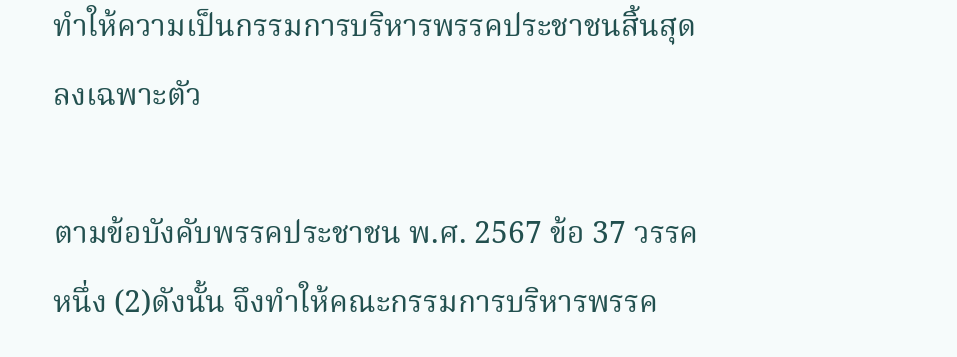ทำให้ความเป็นกรรมการบริหารพรรคประชาชนสิ้นสุดลงเฉพาะตัว

ตามข้อบังคับพรรคประชาชน พ.ศ. 2567 ข้อ 37 วรรคหนึ่ง (2)ดังนั้น จึงทำให้คณะกรรมการบริหารพรรค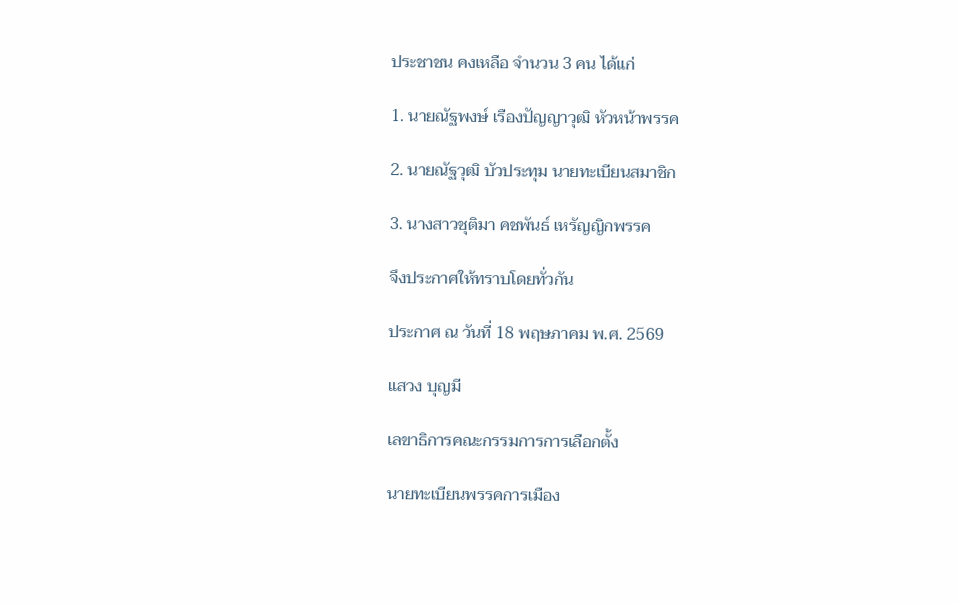ประชาชน คงเหลือ จำนวน 3 คน ได้แก่

1. นายณัฐพงษ์ เรืองปัญญาวุฒิ หัวหน้าพรรค

2. นายณัฐวุฒิ บัวประทุม นายทะเบียนสมาชิก

3. นางสาวชุติมา คชพันธ์ เหรัญญิกพรรค

จึงประกาศให้ทราบโดยทั่วกัน

ประกาศ ณ วันที่ 18 พฤษภาคม พ.ศ. 2569

แสวง บุญมี

เลขาธิการคณะกรรมการการเลือกตั้ง

นายทะเบียนพรรคการเมือง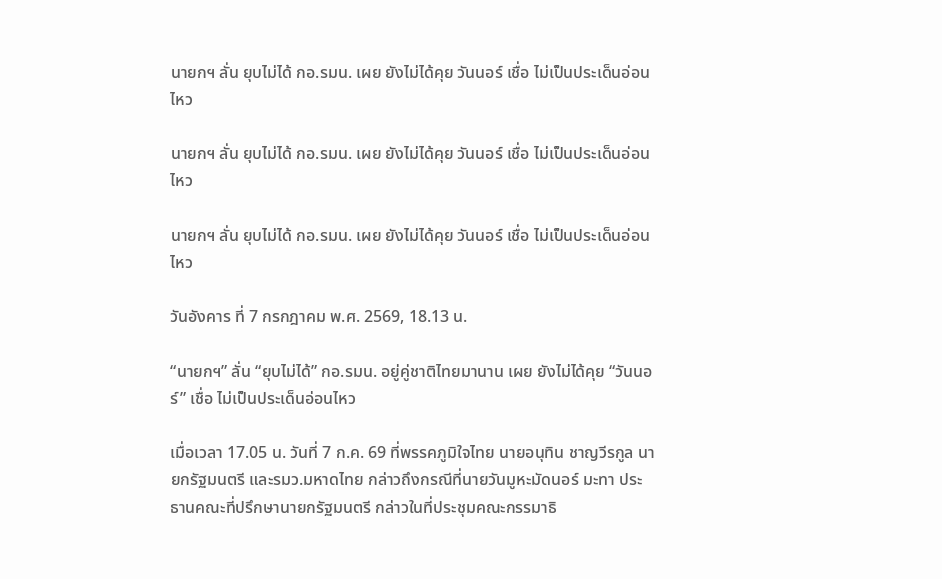นายกฯ ลั่น ยุบไม่ได้ กอ.รมน. เผย ยังไม่ได้คุย วันนอร์ เชื่อ ไม่เป็นประเด็นอ่อนไหว

นายกฯ ลั่น ยุบไม่ได้ กอ.รมน. เผย ยังไม่ได้คุย วันนอร์ เชื่อ ไม่เป็นประเด็นอ่อนไหว

นายกฯ ลั่น ยุบไม่ได้ กอ.รมน. เผย ยังไม่ได้คุย วันนอร์ เชื่อ ไม่เป็นประเด็นอ่อนไหว

วันอังคาร ที่ 7 กรกฎาคม พ.ศ. 2569, 18.13 น.

“นายกฯ” ลั่น “ยุบไม่ได้” กอ.รมน. อยู่คู่ชาติไทยมานาน เผย ยังไม่ได้คุย “วันนอร์” เชื่อ ไม่เป็นประเด็นอ่อนไหว

เมื่อเวลา 17.05 น. วันที่ 7 ก.ค. 69 ที่พรรคภูมิใจไทย นายอนุทิน ชาญวีรกูล นายกรัฐมนตรี และรมว.มหาดไทย กล่าวถึงกรณีที่นายวันมูหะมัดนอร์ มะทา ประธานคณะที่ปรึกษานายกรัฐมนตรี กล่าวในที่ประชุมคณะกรรมาธิ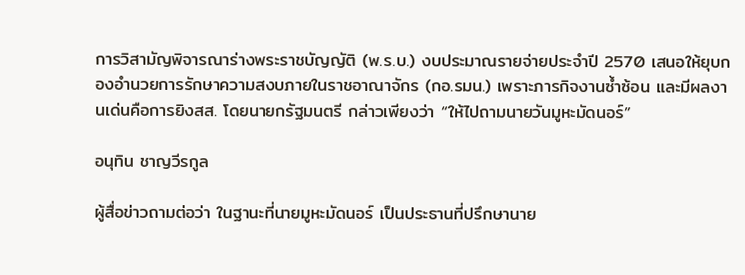การวิสามัญพิจารณาร่างพระราชบัญญัติ (พ.ร.บ.) งบประมาณรายจ่ายประจำปี 2570 เสนอให้ยุบกองอำนวยการรักษาความสงบภายในราชอาณาจักร (กอ.รมน.) เพราะภารกิจงานซ้ำซ้อน และมีผลงานเด่นคือการยิงสส. โดยนายกรัฐมนตรี กล่าวเพียงว่า “ให้ไปถามนายวันมูหะมัดนอร์”

อนุทิน ชาญวีรกูล

ผู้สื่อข่าวถามต่อว่า ในฐานะที่นายมูหะมัดนอร์ เป็นประธานที่ปรึกษานาย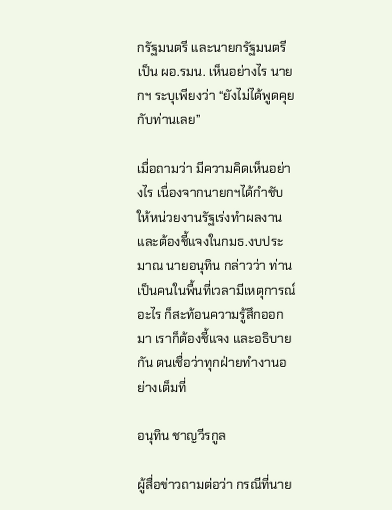กรัฐมนตรี และนายกรัฐมนตรีเป็น ผอ.รมน. เห็นอย่างไร นายกฯ ระบุเพียงว่า “ยังไม่ได้พูดคุยกับท่านเลย”

เมื่อถามว่า มีความคิดเห็นอย่างไร เนื่องจากนายกฯได้กำชับให้หน่วยงานรัฐเร่งทำผลงาน และต้องชี้แจงในกมธ.งบประมาณ นายอนุทิน กล่าวว่า ท่านเป็นคนในพื้นที่เวลามีเหตุการณ์อะไร ก็สะท้อนความรู้สึกออกมา เราก็ต้องชี้แจง และอธิบายกัน ตนเชื่อว่าทุกฝ่ายทำงานอย่างเต็มที่

อนุทิน ชาญวีรกูล

ผู้สื่อข่าวถามต่อว่า กรณีที่นาย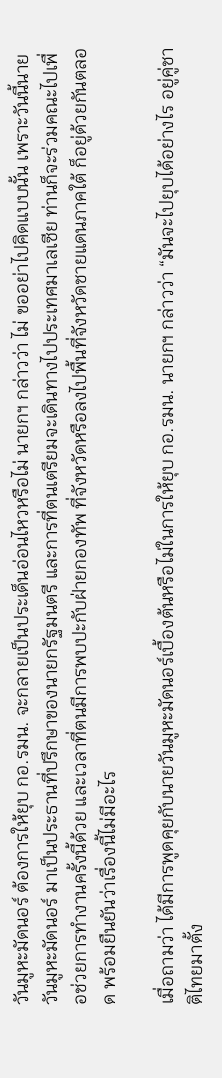วันมูหะมัดนอร์ ต้องการให้ยุบ กอ.รมน. จะกลายเป็นประเด็นอ่อนไหวหรือไม่ นายกฯ กล่าวว่า ไม่ ขออย่าไปคิดแบบนั้น เพราะวันนี้นายวันมูหะมัดนอร์ มาเป็นประธานที่ปรึกษาของนายกรัฐมนตรี และการที่ตนเตรียมจะเดินทางไปประเทศมาเลเซีย ท่านก็จะร่วมคณะไปเพื่อช่วยการทำงานครั้งนี้ด้วย และเวลาที่ตนมีการพบปะกับฝ่ายกองทัพ ที่จังหวัดหรือลงไปพื้นที่จังหวัดชายแดนภาคใต้ ก็อยู่ด้วยกันตลอด พร้อมยืนยันว่าเรื่องนี้ไม่มีอะไร

เมื่อถามว่า ได้มีการพูดคุยกับนายวันมูหะมัดนอร์เบื้องต้นหรือไม่ในการให้ยุบ กอ.รมน. นายกฯ กล่าวว่า “มันจะไปยุบได้อย่างไร อยู่คู่ชาติไทยมาตั้ง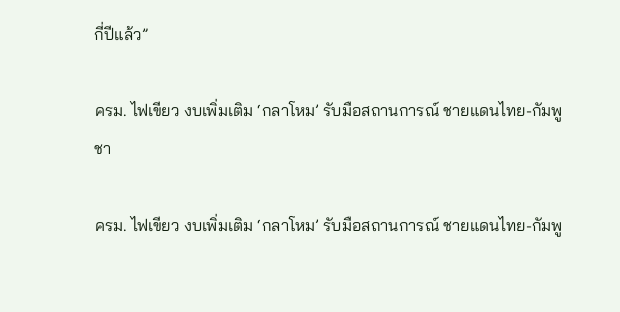กี่ปีแล้ว”

ครม. ไฟเขียว งบเพิ่มเติม ‘กลาโหม’ รับมือสถานการณ์ ชายแดนไทย-กัมพูชา

ครม. ไฟเขียว งบเพิ่มเติม ‘กลาโหม’ รับมือสถานการณ์ ชายแดนไทย-กัมพู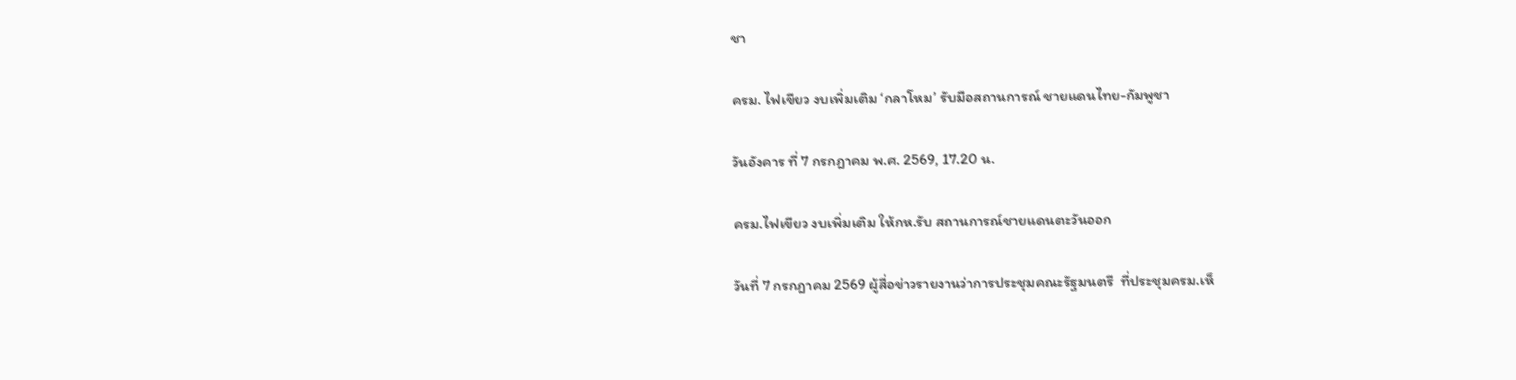ชา

ครม. ไฟเขียว งบเพิ่มเติม ‘กลาโหม’ รับมือสถานการณ์ ชายแดนไทย-กัมพูชา

วันอังคาร ที่ 7 กรกฎาคม พ.ศ. 2569, 17.20 น.

ครม.ไฟเขียว งบเพิ่มเติม ให้กห.รับ สถานการณ์ชายแดนตะวันออก

วันที่ 7 กรกฎาคม 2569 ผู้สื่อข่าวรายงานว่าการประชุมคณะรัฐมนตรี  ที่ประชุมครม.เห็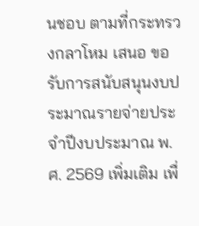นชอบ ตามที่กระทรวงกลาโหม เสนอ ขอรับการสนับสนุนงบประมาณรายจ่ายประจำปีงบประมาณ พ.ศ. 2569 เพิ่มเติม เพื่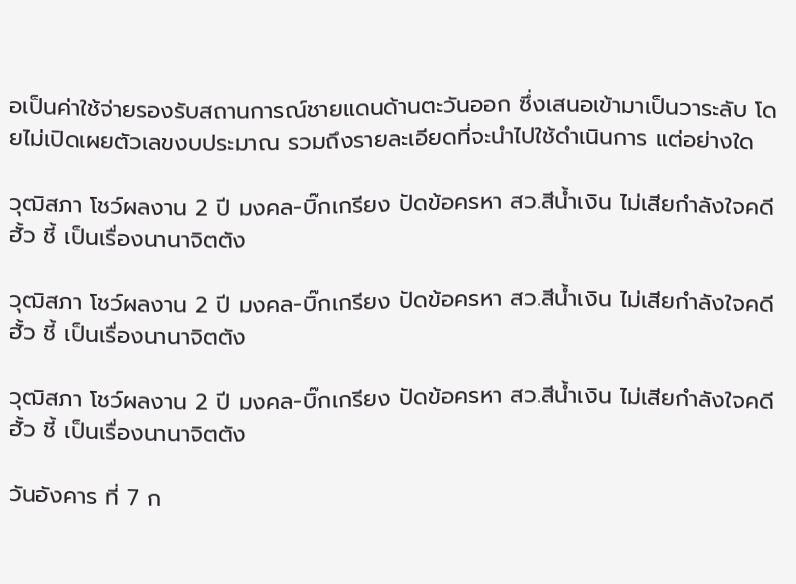อเป็นค่าใช้จ่ายรองรับสถานการณ์ชายแดนด้านตะวันออก ซึ่งเสนอเข้ามาเป็นวาระลับ โดยไม่เปิดเผยตัวเลขงบประมาณ รวมถึงรายละเอียดที่จะนำไปใช้ดำเนินการ แต่อย่างใด

วุฒิสภา โชว์ผลงาน 2 ปี มงคล-บิ๊กเกรียง ปัดข้อครหา สว.สีน้ำเงิน ไม่เสียกำลังใจคดีฮั้ว ชี้ เป็นเรื่องนานาจิตตัง

วุฒิสภา โชว์ผลงาน 2 ปี มงคล-บิ๊กเกรียง ปัดข้อครหา สว.สีน้ำเงิน ไม่เสียกำลังใจคดีฮั้ว ชี้ เป็นเรื่องนานาจิตตัง

วุฒิสภา โชว์ผลงาน 2 ปี มงคล-บิ๊กเกรียง ปัดข้อครหา สว.สีน้ำเงิน ไม่เสียกำลังใจคดีฮั้ว ชี้ เป็นเรื่องนานาจิตตัง

วันอังคาร ที่ 7 ก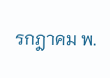รกฎาคม พ.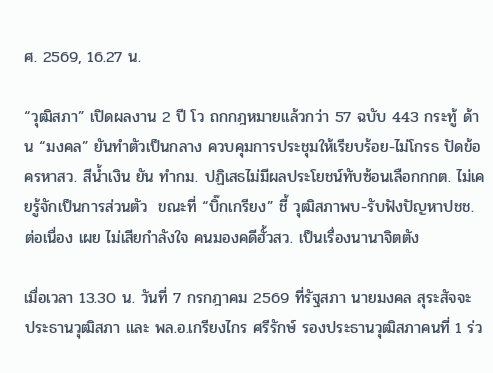ศ. 2569, 16.27 น.

“วุฒิสภา” เปิดผลงาน 2 ปี โว ถกกฎหมายแล้วกว่า 57 ฉบับ 443 กระทู้ ด้าน “มงคล” ยันทำตัวเป็นกลาง ควบคุมการประชุมให้เรียบร้อย-ไม่โกรธ ปัดข้อครหาสว. สีน้ำเงิน ยัน ทำกม. ปฏิเสธไม่มีผลประโยชน์ทับซ้อนเลือกกกต. ไม่เคยรู้จักเป็นการส่วนตัว  ขณะที่ “บิ๊กเกรียง” ชี้ วุฒิสภาพบ-รับฟังปัญหาปชช. ต่อเนื่อง เผย ไม่เสียกำลังใจ คนมองคดีฮั้วสว. เป็นเรื่องนานาจิตตัง

เมื่อเวลา 13.30 น. วันที่ 7 กรกฎาคม 2569 ที่รัฐสภา นายมงคล สุระสัจจะ ประธานวุฒิสภา และ พล.อ.เกรียงไกร ศรีรักษ์ รองประธานวุฒิสภาคนที่ 1 ร่ว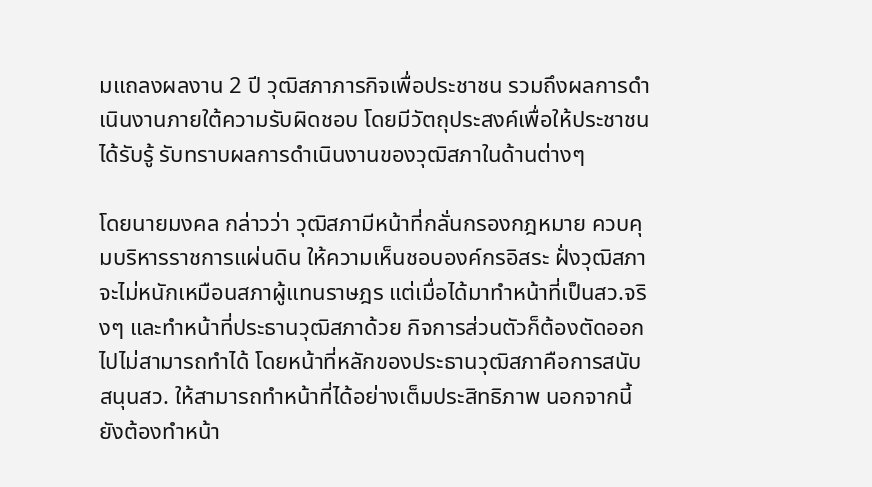มแถลงผลงาน 2 ปี วุฒิสภาภารกิจเพื่อประชาชน รวมถึงผลการดำเนินงานภายใต้ความรับผิดชอบ โดยมีวัตถุประสงค์เพื่อให้ประชาชนได้รับรู้ รับทราบผลการดำเนินงานของวุฒิสภาในด้านต่างๆ

โดยนายมงคล กล่าวว่า วุฒิสภามีหน้าที่กลั่นกรองกฎหมาย ควบคุมบริหารราชการแผ่นดิน ให้ความเห็นชอบองค์กรอิสระ ฝั่งวุฒิสภาจะไม่หนักเหมือนสภาผู้แทนราษฎร แต่เมื่อได้มาทำหน้าที่เป็นสว.จริงๆ และทำหน้าที่ประธานวุฒิสภาด้วย กิจการส่วนตัวก็ต้องตัดออกไปไม่สามารถทำได้ โดยหน้าที่หลักของประธานวุฒิสภาคือการสนับสนุนสว. ให้สามารถทำหน้าที่ได้อย่างเต็มประสิทธิภาพ นอกจากนี้ ยังต้องทำหน้า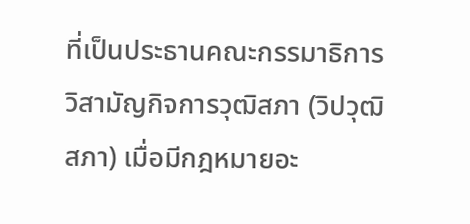ที่เป็นประธานคณะกรรมาธิการวิสามัญกิจการวุฒิสภา (วิปวุฒิสภา) เมื่อมีกฎหมายอะ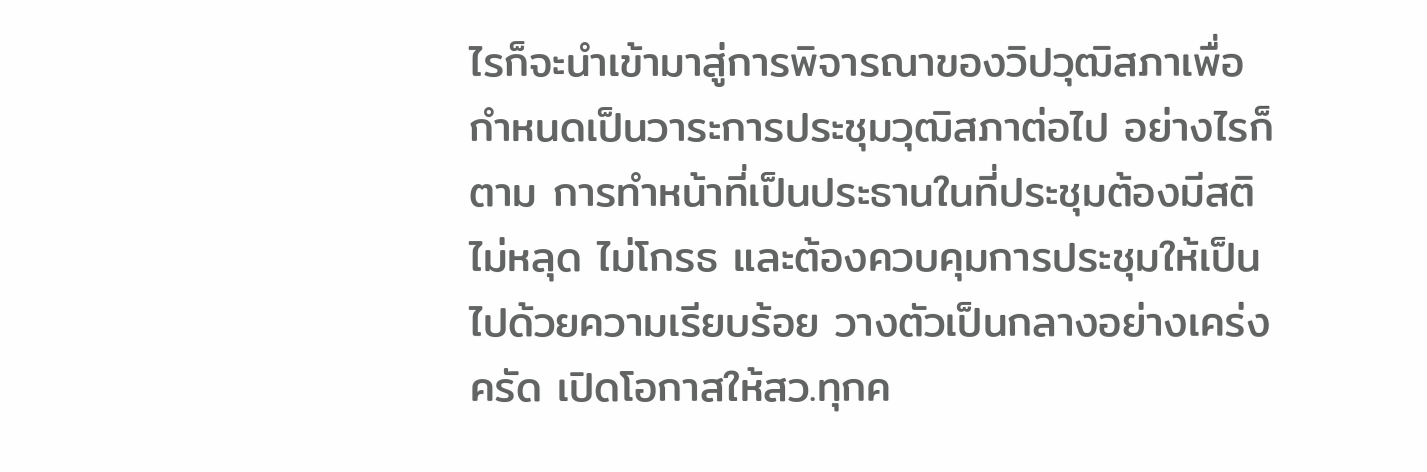ไรก็จะนำเข้ามาสู่การพิจารณาของวิปวุฒิสภาเพื่อกำหนดเป็นวาระการประชุมวุฒิสภาต่อไป อย่างไรก็ตาม การทำหน้าที่เป็นประธานในที่ประชุมต้องมีสติ ไม่หลุด ไม่โกรธ และต้องควบคุมการประชุมให้เป็นไปด้วยความเรียบร้อย วางตัวเป็นกลางอย่างเคร่งครัด เปิดโอกาสให้สว.ทุกค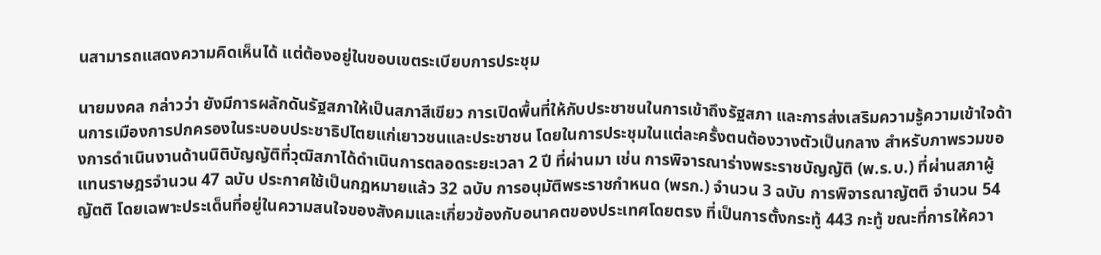นสามารถแสดงความคิดเห็นได้ แต่ต้องอยู่ในขอบเขตระเบียบการประชุม

นายมงคล กล่าวว่า ยังมีการผลักดันรัฐสภาให้เป็นสภาสีเขียว การเปิดพื้นที่ให้กับประชาชนในการเข้าถึงรัฐสภา และการส่งเสริมความรู้ความเข้าใจด้านการเมืองการปกครองในระบอบประชาธิปไตยแก่เยาวชนและประชาชน โดยในการประชุมในแต่ละครั้งตนต้องวางตัวเป็นกลาง สำหรับภาพรวมของการดำเนินงานด้านนิติบัญญัติที่วุฒิสภาได้ดำเนินการตลอดระยะเวลา 2 ปี ที่ผ่านมา เช่น การพิจารณาร่างพระราชบัญญัติ (พ.ร.บ.) ที่ผ่านสภาผู้แทนราษฎรจำนวน 47 ฉบับ ประกาศใช้เป็นกฎหมายแล้ว 32 ฉบับ การอนุมัติพระราชกำหนด (พรก.) จำนวน 3 ฉบับ การพิจารณาญัตติ จำนวน 54 ญัตติ โดยเฉพาะประเด็นที่อยู่ในความสนใจของสังคมและเกี่ยวข้องกับอนาคตของประเทศโดยตรง ที่เป็นการตั้งกระทู้ 443 กะทู้ ขณะที่การให้ควา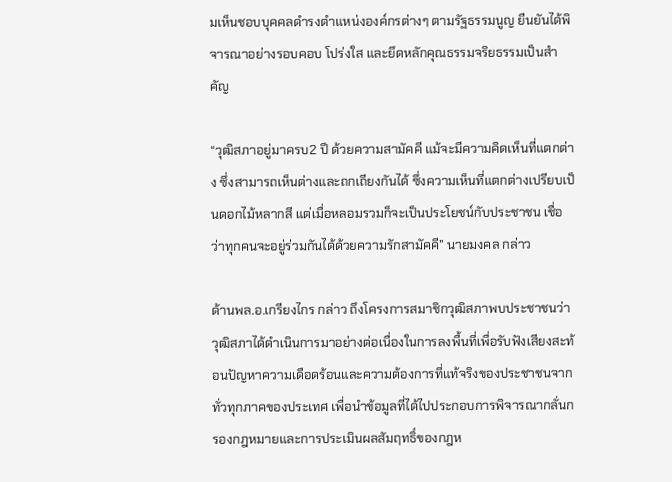มเห็นชอบบุคคลดำรงตำแหน่งองค์กรต่างๆ ตามรัฐธรรมนูญ ยืนยันได้พิจารณาอย่างรอบคอบ โปร่งใส และยึดหลักคุณธรรมจริยธรรมเป็นสำคัญ

“วุฒิสภาอยู่มาครบ2 ปี ด้วยความสามัคคี แม้จะมีความคิดเห็นที่แตกต่าง ซึ่งสามารถเห็นต่างและถกเถียงกันได้ ซึ่งความเห็นที่แตกต่างเปรียบเป็นดอกไม้หลากสี แต่เมื่อหลอมรวมก็จะเป็นประโยชน์กับประชาชน เชื่อว่าทุกคนจะอยู่ร่วมกันได้ด้วยความรักสามัคคี” นายมงคล กล่าว

ด้านพล.อ.เกรียงไกร กล่าว ถึงโครงการสมาชิกวุฒิสภาพบประชาชนว่า วุฒิสภาได้ดำเนินการมาอย่างต่อเนื่องในการลงพื้นที่เพื่อรับฟังเสียงสะท้อนปัญหาความเดือดร้อนและความต้องการที่แท้จริงของประชาชนจากทั่วทุกภาคของประเทศ เพื่อนำข้อมูลที่ได้ไปประกอบการพิจารณากลั่นกรองกฎหมายและการประเมินผลสัมฤทธิ์ของกฎห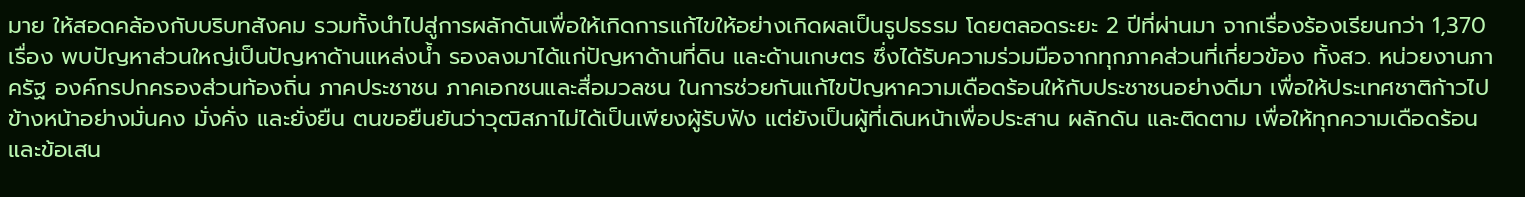มาย ให้สอดคล้องกับบริบทสังคม รวมทั้งนำไปสู่การผลักดันเพื่อให้เกิดการแก้ไขให้อย่างเกิดผลเป็นรูปธรรม โดยตลอดระยะ 2 ปีที่ผ่านมา จากเรื่องร้องเรียนกว่า 1,370 เรื่อง พบปัญหาส่วนใหญ่เป็นปัญหาด้านแหล่งน้ำ รองลงมาได้แก่ปัญหาด้านที่ดิน และด้านเกษตร ซึ่งได้รับความร่วมมือจากทุกภาคส่วนที่เกี่ยวข้อง ทั้งสว. หน่วยงานภาครัฐ องค์กรปกครองส่วนท้องถิ่น ภาคประชาชน ภาคเอกชนและสื่อมวลชน ในการช่วยกันแก้ไขปัญหาความเดือดร้อนให้กับประชาชนอย่างดีมา เพื่อให้ประเทศชาติก้าวไปข้างหน้าอย่างมั่นคง มั่งคั่ง และยั่งยืน ตนขอยืนยันว่าวุฒิสภาไม่ได้เป็นเพียงผู้รับฟัง แต่ยังเป็นผู้ที่เดินหน้าเพื่อประสาน ผลักดัน และติดตาม เพื่อให้ทุกความเดือดร้อนและข้อเสน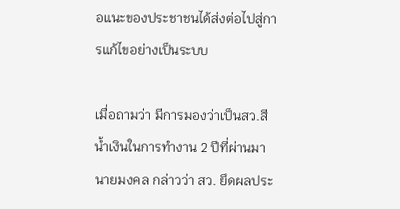อแนะของประชาชนได้ส่งต่อไปสู่การแก้ไขอย่างเป็นระบบ

เมื่อถามว่า มีการมองว่าเป็นสว.สีน้ำเงินในการทำงาน 2 ปีที่ผ่านมา นายมงคล กล่าวว่า สว. ยึดผลประ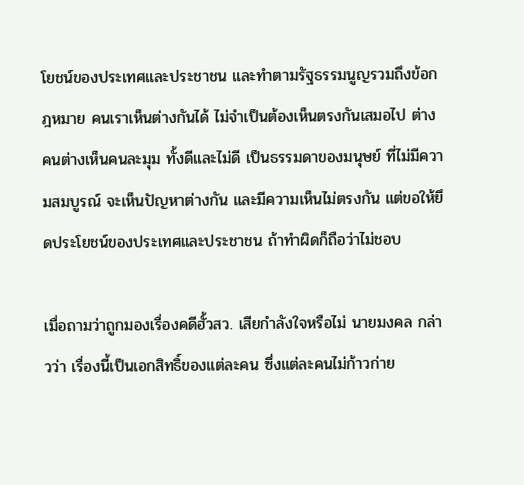โยชน์ของประเทศและประชาชน และทำตามรัฐธรรมนูญรวมถึงข้อกฎหมาย คนเราเห็นต่างกันได้ ไม่จำเป็นต้องเห็นตรงกันเสมอไป ต่างคนต่างเห็นคนละมุม ทั้งดีและไม่ดี เป็นธรรมดาของมนุษย์ ที่ไม่มีความสมบูรณ์ จะเห็นปัญหาต่างกัน และมีความเห็นไม่ตรงกัน แต่ขอให้ยึดประโยชน์ของประเทศและประชาชน ถ้าทำผิดก็ถือว่าไม่ชอบ

เมื่อถามว่าถูกมองเรื่องคดีฮั้วสว. เสียกำลังใจหรือไม่ นายมงคล กล่าวว่า เรื่องนี้เป็นเอกสิทธิ์ของแต่ละคน ซึ่งแต่ละคนไม่ก้าวก่าย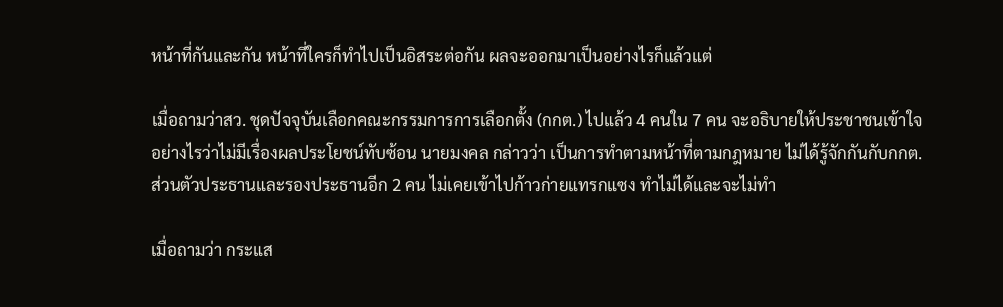หน้าที่กันและกัน หน้าที่ใครก็ทำไปเป็นอิสระต่อกัน ผลจะออกมาเป็นอย่างไรก็แล้วแต่

เมื่อถามว่าสว. ชุดปัจจุบันเลือกคณะกรรมการการเลือกตั้ง (กกต.) ไปแล้ว 4 คนใน 7 คน จะอธิบายให้ประชาชนเข้าใจอย่างไรว่าไม่มีเรื่องผลประโยชน์ทับซ้อน นายมงคล กล่าวว่า เป็นการทำตามหน้าที่ตามกฎหมาย ไม่ได้รู้จักกันกับกกต.  ส่วนตัวประธานและรองประธานอีก 2 คน ไม่เคยเข้าไปก้าวก่ายแทรกแซง ทำไม่ได้และจะไม่ทำ

เมื่อถามว่า กระแส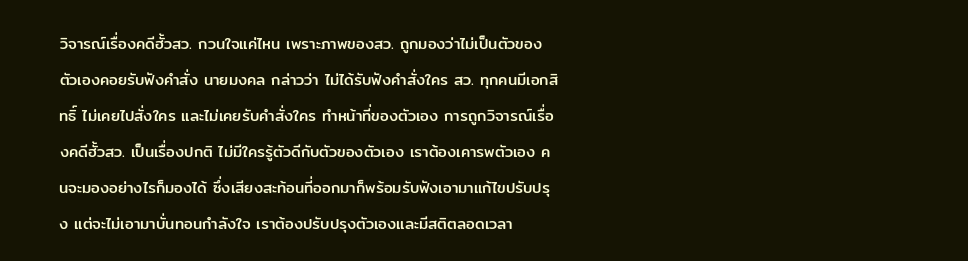วิจารณ์เรื่องคดีฮั้วสว. กวนใจแค่ไหน เพราะภาพของสว. ถูกมองว่าไม่เป็นตัวของตัวเองคอยรับฟังคำสั่ง นายมงคล กล่าวว่า ไม่ได้รับฟังคำสั่งใคร สว. ทุกคนมีเอกสิทธิ์ ไม่เคยไปสั่งใคร และไม่เคยรับคำสั่งใคร ทำหน้าที่ของตัวเอง การถูกวิจารณ์เรื่องคดีฮั้วสว. เป็นเรื่องปกติ ไม่มีใครรู้ตัวดีกับตัวของตัวเอง เราต้องเคารพตัวเอง คนจะมองอย่างไรก็มองได้ ซึ่งเสียงสะท้อนที่ออกมาก็พร้อมรับฟังเอามาแก้ไขปรับปรุง แต่จะไม่เอามาบั่นทอนกำลังใจ เราต้องปรับปรุงตัวเองและมีสติตลอดเวลา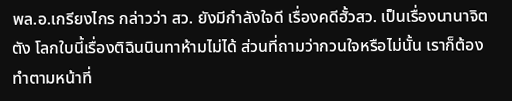พล.อ.เกรียงไกร กล่าวว่า สว. ยังมีกำลังใจดี เรื่องคดีฮั้วสว. เป็นเรื่องนานาจิตตัง โลกใบนี้เรื่องติฉินนินทาห้ามไม่ได้ ส่วนที่ถามว่ากวนใจหรือไม่นั้น เราก็ต้องทำตามหน้าที่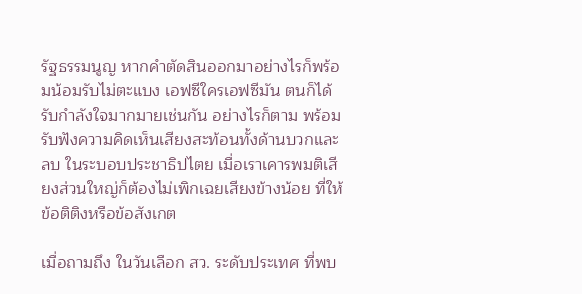รัฐธรรมนูญ หากคำตัดสินออกมาอย่างไรก็พร้อมน้อมรับไม่ตะแบง เอฟซีใครเอฟซีมัน ตนก็ได้รับกำลังใจมากมายเช่นกัน อย่างไรก็ตาม พร้อมรับฟังความคิดเห็นเสียงสะท้อนทั้งด้านบวกและลบ ในระบอบประชาธิปไตย เมื่อเราเคารพมติเสียงส่วนใหญ่ก็ต้องไม่เพิกเฉยเสียงข้างน้อย ที่ให้ข้อติติงหรือข้อสังเกต

เมื่อถามถึง ในวันเลือก สว. ระดับประเทศ ที่พบ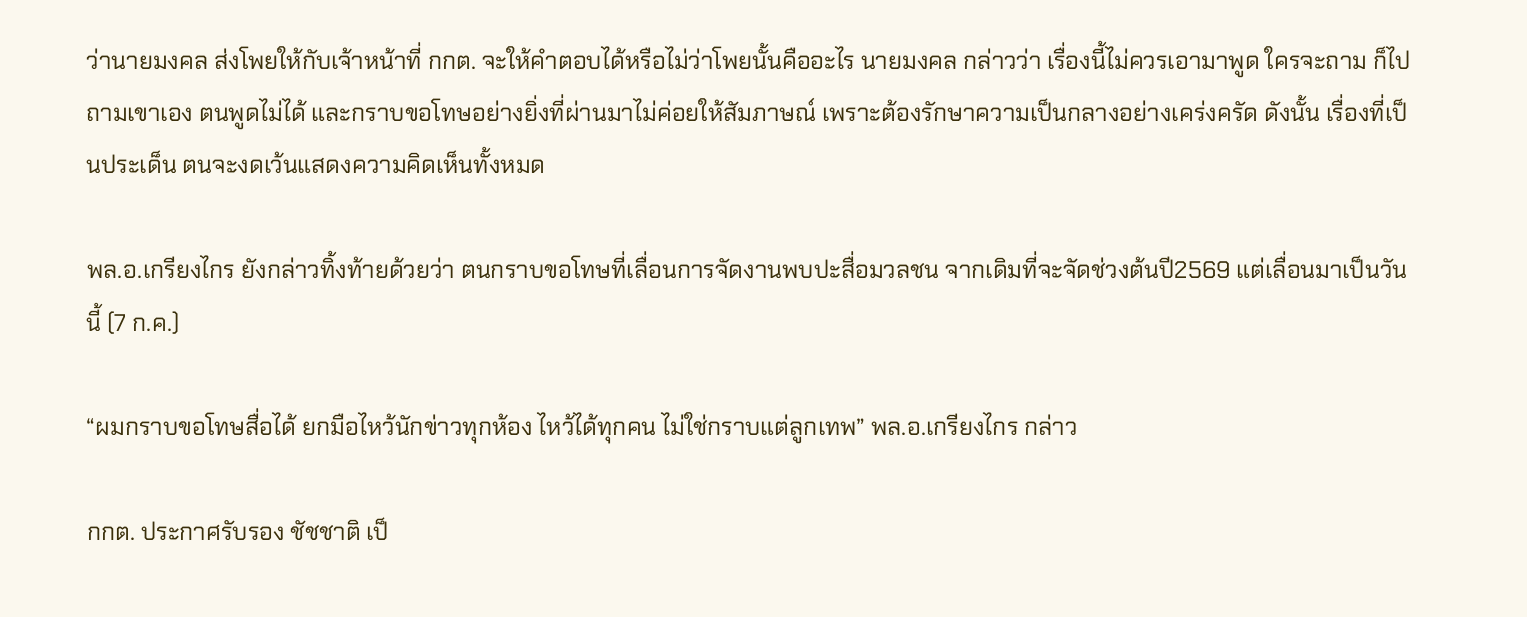ว่านายมงคล ส่งโพยให้กับเจ้าหน้าที่ กกต. จะให้คำตอบได้หรือไม่ว่าโพยนั้นคืออะไร นายมงคล กล่าวว่า เรื่องนี้ไม่ควรเอามาพูด ใครจะถาม ก็ไปถามเขาเอง ตนพูดไม่ได้ และกราบขอโทษอย่างยิ่งที่ผ่านมาไม่ค่อยให้สัมภาษณ์ เพราะต้องรักษาความเป็นกลางอย่างเคร่งครัด ดังนั้น เรื่องที่เป็นประเด็น ตนจะงดเว้นแสดงความคิดเห็นทั้งหมด

พล.อ.เกรียงไกร ยังกล่าวทิ้งท้ายด้วยว่า ตนกราบขอโทษที่เลื่อนการจัดงานพบปะสื่อมวลชน จากเดิมที่จะจัดช่วงต้นปี2569 แต่เลื่อนมาเป็นวันนี้ (7 ก.ค.)

“ผมกราบขอโทษสื่อได้ ยกมือไหว้นักข่าวทุกห้อง ไหว้ได้ทุกคน ไม่ใช่กราบแต่ลูกเทพ” พล.อ.เกรียงไกร กล่าว

กกต. ประกาศรับรอง ชัชชาติ เป็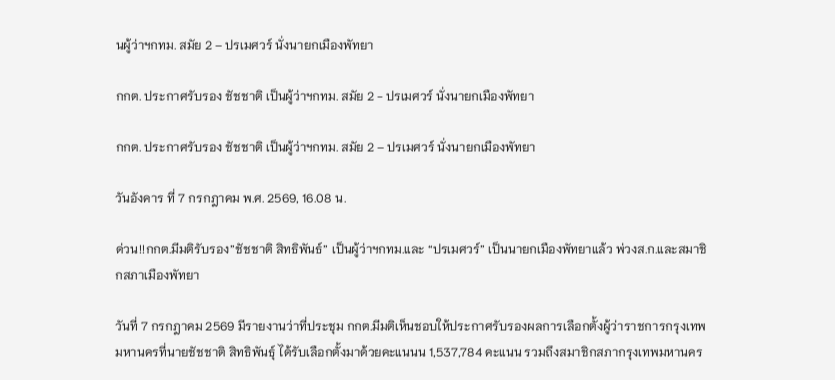นผู้ว่าฯกทม. สมัย 2 – ปรเมศวร์ นั่งนายกเมืองพัทยา

กกต. ประกาศรับรอง ชัชชาติ เป็นผู้ว่าฯกทม. สมัย 2 - ปรเมศวร์ นั่งนายกเมืองพัทยา

กกต. ประกาศรับรอง ชัชชาติ เป็นผู้ว่าฯกทม. สมัย 2 – ปรเมศวร์ นั่งนายกเมืองพัทยา

วันอังคาร ที่ 7 กรกฎาคม พ.ศ. 2569, 16.08 น.

ด่วน!!กกต.มีมติรับรอง”ชัชชาติ สิทธิพันธ์” เป็นผู้ว่าฯกทม.และ “ปรเมศวร์” เป็นนายกเมืองพัทยาแล้ว พ่วงส.ก.และสมาชิกสภาเมืองพัทยา

วันที่ 7 กรกฎาคม 2569 มีรายงานว่าที่ประชุม กกต.มีมติเห็นชอบให้ประกาศรับรองผลการเลือกตั้งผู้ว่าราชการกรุงเทพมหานครที่นายชัชชาติ สิทธิพันธุ์ ได้รับเลือกตั้งมาด้วยคะแนนน 1,537,784 คะแนน รวมถึงสมาชิกสภากรุงเทพมหานคร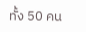ทั้ง 50 คน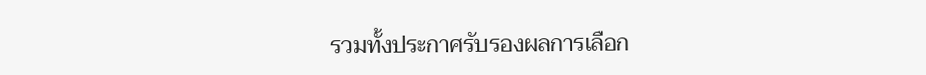รวมทั้งประกาศรับรองผลการเลือก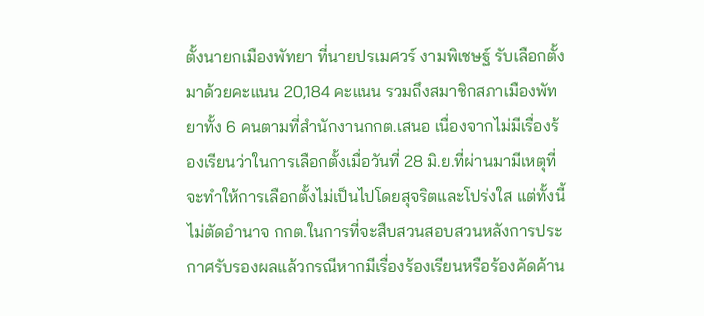ตั้งนายกเมืองพัทยา ที่นายปรเมศวร์ งามพิเชษฐ์ รับเลือกตั้งมาด้วยคะแนน 20,184 คะแนน รวมถึงสมาชิกสภาเมืองพัทยาทั้ง 6 คนตามที่สำนักงานกกต.เสนอ เนื่องจากไม่มีเรื่องร้องเรียนว่าในการเลือกตั้งเมื่อวันที่ 28 มิ.ย.ที่ผ่านมามีเหตุที่จะทำให้การเลือกตั้งไม่เป็นไปโดยสุจริตและโปร่งใส แต่ทั้งนี้ไม่ตัดอำนาจ กกต.ในการที่จะสืบสวนสอบสวนหลังการประกาศรับรองผลแล้วกรณีหากมีเรื่องร้องเรียนหรือร้องคัดค้าน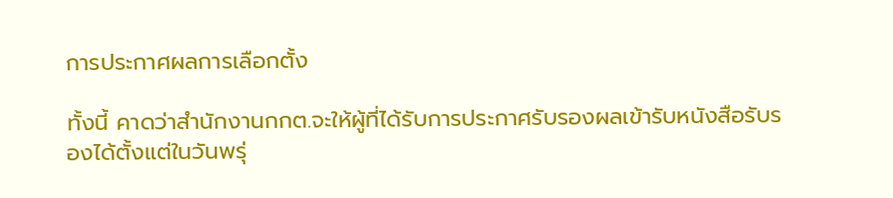การประกาศผลการเลือกตั้ง

ทั้งนี้ คาดว่าสำนักงานกกต.จะให้ผู้ที่ได้รับการประกาศรับรองผลเข้ารับหนังสือรับรองได้ตั้งแต่ในวันพรุ่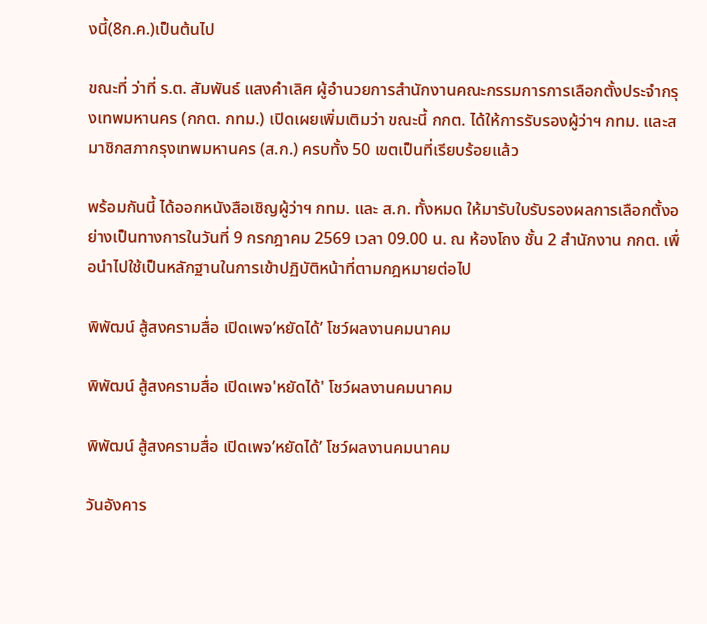งนี้(8ก.ค.)เป็นต้นไป

ขณะที่ ว่าที่ ร.ต. สัมพันธ์ แสงคำเลิศ ผู้อำนวยการสำนักงานคณะกรรมการการเลือกตั้งประจำกรุงเทพมหานคร (กกต. กทม.) เปิดเผยเพิ่มเติมว่า ขณะนี้ กกต. ได้ให้การรับรองผู้ว่าฯ กทม. และสมาชิกสภากรุงเทพมหานคร (ส.ก.) ครบทั้ง 50 เขตเป็นที่เรียบร้อยแล้ว

พร้อมกันนี้ ได้ออกหนังสือเชิญผู้ว่าฯ กทม. และ ส.ก. ทั้งหมด ให้มารับใบรับรองผลการเลือกตั้งอย่างเป็นทางการในวันที่ 9 กรกฎาคม 2569 เวลา 09.00 น. ณ ห้องโถง ชั้น 2 สำนักงาน กกต. เพื่อนำไปใช้เป็นหลักฐานในการเข้าปฏิบัติหน้าที่ตามกฎหมายต่อไป

พิพัฒน์ สู้สงครามสื่อ เปิดเพจ’หยัดได้’ โชว์ผลงานคมนาคม

พิพัฒน์ สู้สงครามสื่อ เปิดเพจ'หยัดได้' โชว์ผลงานคมนาคม

พิพัฒน์ สู้สงครามสื่อ เปิดเพจ’หยัดได้’ โชว์ผลงานคมนาคม

วันอังคาร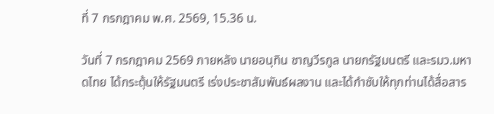ที่ 7 กรกฎาคม พ.ศ. 2569, 15.36 น.

วันที่ 7 กรกฎาคม 2569 ภายหลัง นายอนุทิน ชาญวีรกูล นายกรัฐมนตรี และรมว.มหาดไทย ได้กระตุ้นให้รัฐมนตรี เร่งประชาสัมพันธ์ผลงาน และได้กำชับให้ทุกท่านได้สื่อสาร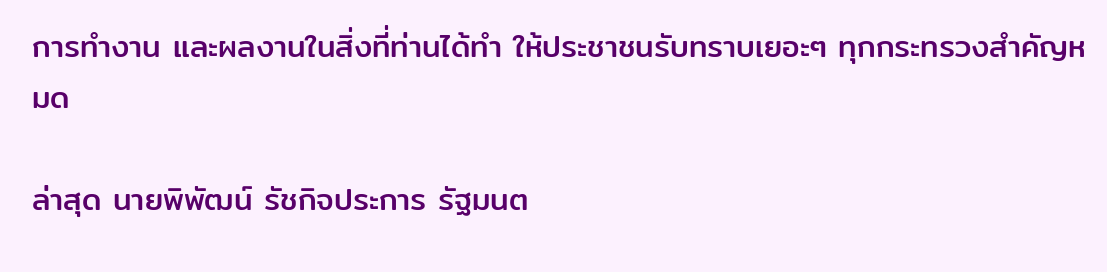การทำงาน และผลงานในสิ่งที่ท่านได้ทำ ให้ประชาชนรับทราบเยอะๆ ทุกกระทรวงสำคัญหมด

ล่าสุด นายพิพัฒน์ รัชกิจประการ รัฐมนต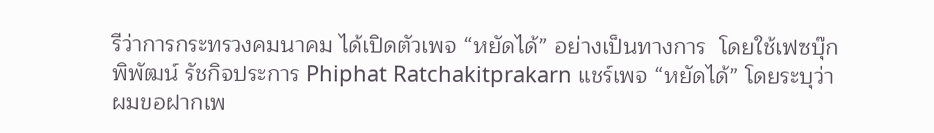รีว่าการกระทรวงคมนาคม ได้เปิดตัวเพจ “หยัดได้” อย่างเป็นทางการ  โดยใช้เฟซบุ๊ก พิพัฒน์ รัชกิจประการ Phiphat Ratchakitprakarn แชร์เพจ “หยัดได้” โดยระบุว่า  ผมขอฝากเพ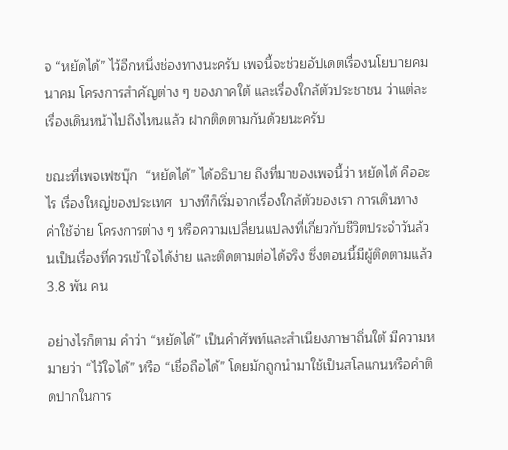จ “หยัดได้” ไว้อีกหนึ่งช่องทางนะครับ เพจนี้จะช่วยอัปเดตเรื่องนโยบายคมนาคม โครงการสำคัญต่าง ๆ ของภาคใต้ และเรื่องใกล้ตัวประชาชน ว่าแต่ละเรื่องเดินหน้าไปถึงไหนแล้ว ฝากติดตามกันด้วยนะครับ

ขณะที่เพจเฟซบุ๊ก  “หยัดได้” ได้อธิบาย ถึงที่มาของเพจนี้ว่า หยัดได้ คืออะไร เรื่องใหญ่ของประเทศ  บางทีก็เริ่มจากเรื่องใกล้ตัวของเรา การเดินทาง ค่าใช้จ่าย โครงการต่าง ๆ หรือความเปลี่ยนแปลงที่เกี่ยวกับชีวิตประจำวันล้วนเป็นเรื่องที่ควรเข้าใจได้ง่าย และติดตามต่อได้จริง ซึ่งตอนนี้มีผู้ติดตามแล้ว 3.8 พัน คน

อย่างไรก็ตาม คำว่า “หยัดได้” เป็นคำศัพท์และสำเนียงภาษาถิ่นใต้ มีความหมายว่า “ไว้ใจได้” หรือ “เชื่อถือได้” โดยมักถูกนำมาใช้เป็นสโลแกนหรือคำติดปากในการ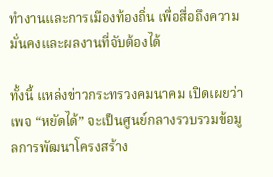ทำงานและการเมืองท้องถิ่น เพื่อสื่อถึงความมั่นคงและผลงานที่จับต้องได้

ทั้งนี้ แหล่งข่าวกระทรวงคมนาคม เปิดเผยว่า เพจ “หยัดได้” จะเป็นศูนย์กลางรวบรวมข้อมูลการพัฒนาโครงสร้าง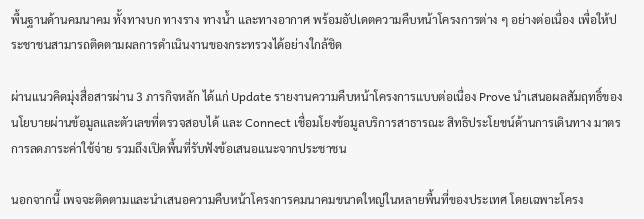พื้นฐานด้านคมนาคม ทั้งทางบก ทางราง ทางน้ำ และทางอากาศ พร้อมอัปเดตความคืบหน้าโครงการต่าง ๆ อย่างต่อเนื่อง เพื่อให้ประชาชนสามารถติดตามผลการดำเนินงานของกระทรวงได้อย่างใกล้ชิด

ผ่านแนวคิดมุ่งสื่อสารผ่าน 3 ภารกิจหลัก ได้แก่ Update รายงานความคืบหน้าโครงการแบบต่อเนื่อง Prove นำเสนอผลสัมฤทธิ์ของนโยบายผ่านข้อมูลและตัวเลขที่ตรวจสอบได้ และ Connect เชื่อมโยงข้อมูลบริการสาธารณะ สิทธิประโยชน์ด้านการเดินทาง มาตรการลดภาระค่าใช้จ่าย รวมถึงเปิดพื้นที่รับฟังข้อเสนอแนะจากประชาชน

นอกจากนี้ เพจจะติดตามและนำเสนอความคืบหน้าโครงการคมนาคมขนาดใหญ่ในหลายพื้นที่ของประเทศ โดยเฉพาะโครง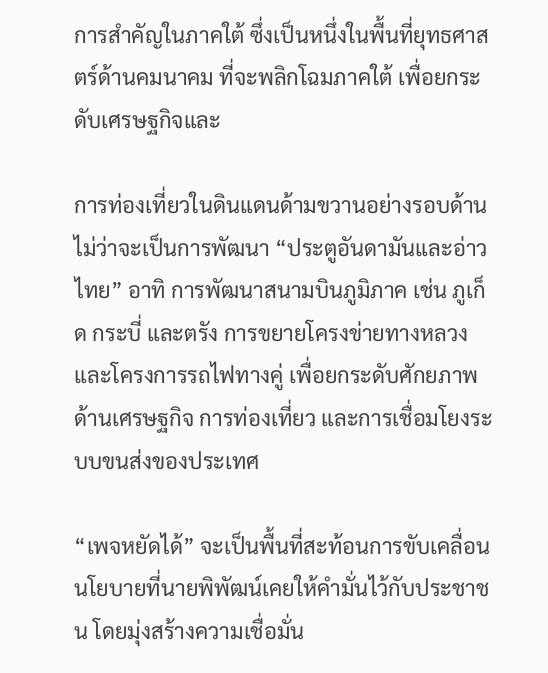การสำคัญในภาคใต้ ซึ่งเป็นหนึ่งในพื้นที่ยุทธศาสตร์ด้านคมนาคม ที่จะพลิกโฉมภาคใต้ เพื่อยกระดับเศรษฐกิจและ

การท่องเที่ยวในดินแดนด้ามขวานอย่างรอบด้าน ไม่ว่าจะเป็นการพัฒนา “ประตูอันดามันและอ่าวไทย” อาทิ การพัฒนาสนามบินภูมิภาค เช่น ภูเก็ด กระบี่ และตรัง การขยายโครงข่ายทางหลวง และโครงการรถไฟทางคู่ เพื่อยกระดับศักยภาพด้านเศรษฐกิจ การท่องเที่ยว และการเชื่อมโยงระบบขนส่งของประเทศ

“เพจหยัดได้” จะเป็นพื้นที่สะท้อนการขับเคลื่อนนโยบายที่นายพิพัฒน์เคยให้คำมั่นไว้กับประชาชน โดยมุ่งสร้างความเชื่อมั่น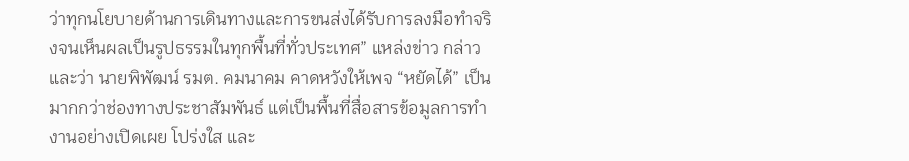ว่าทุกนโยบายด้านการเดินทางและการขนส่งได้รับการลงมือทำจริงจนเห็นผลเป็นรูปธรรมในทุกพื้นที่ทั่วประเทศ” แหล่งข่าว กล่าวและว่า นายพิพัฒน์ รมต. คมนาคม คาดหวังให้เพจ “หยัดได้” เป็นมากกว่าช่องทางประชาสัมพันธ์ แต่เป็นพื้นที่สื่อสารข้อมูลการทำงานอย่างเปิดเผย โปร่งใส และ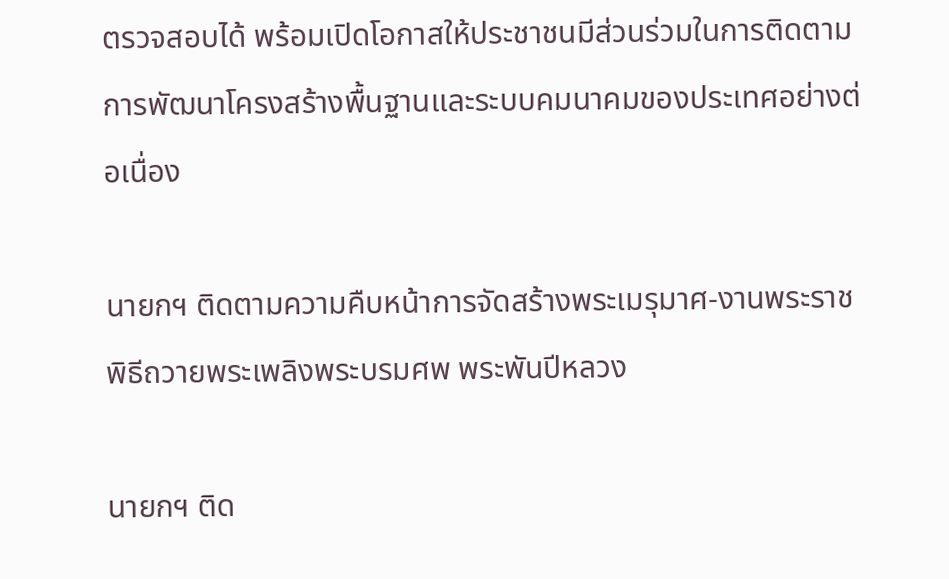ตรวจสอบได้ พร้อมเปิดโอกาสให้ประชาชนมีส่วนร่วมในการติดตามการพัฒนาโครงสร้างพื้นฐานและระบบคมนาคมของประเทศอย่างต่อเนื่อง

นายกฯ ติดตามความคืบหน้าการจัดสร้างพระเมรุมาศ-งานพระราชพิธีถวายพระเพลิงพระบรมศพ พระพันปีหลวง

นายกฯ ติด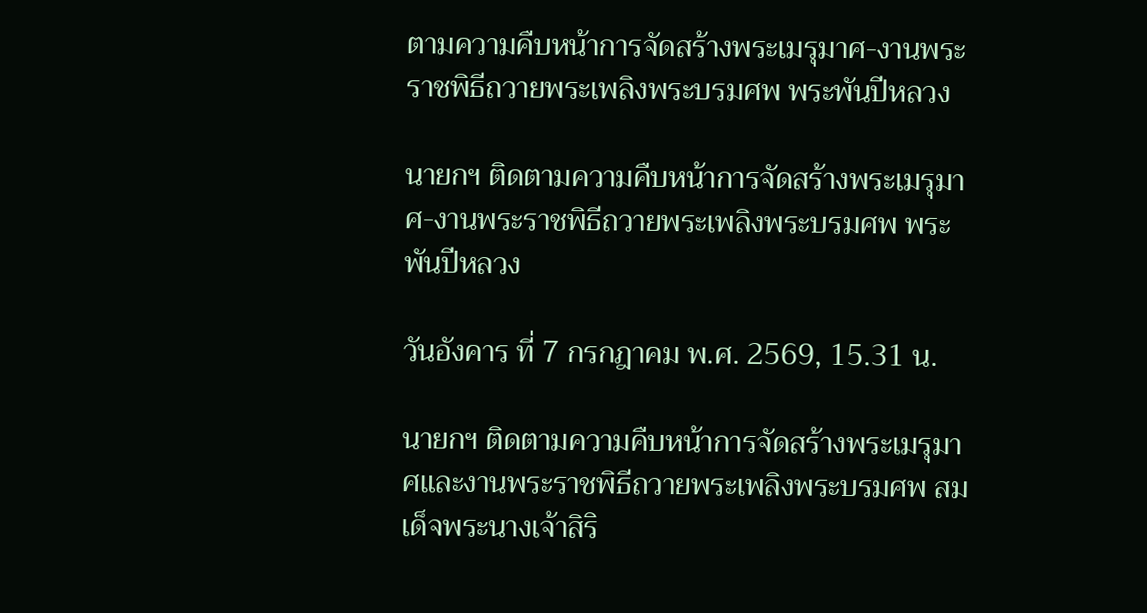ตามความคืบหน้าการจัดสร้างพระเมรุมาศ-งานพระราชพิธีถวายพระเพลิงพระบรมศพ พระพันปีหลวง

นายกฯ ติดตามความคืบหน้าการจัดสร้างพระเมรุมาศ-งานพระราชพิธีถวายพระเพลิงพระบรมศพ พระพันปีหลวง

วันอังคาร ที่ 7 กรกฎาคม พ.ศ. 2569, 15.31 น.

นายกฯ ติดตามความคืบหน้าการจัดสร้างพระเมรุมาศและงานพระราชพิธีถวายพระเพลิงพระบรมศพ สมเด็จพระนางเจ้าสิริ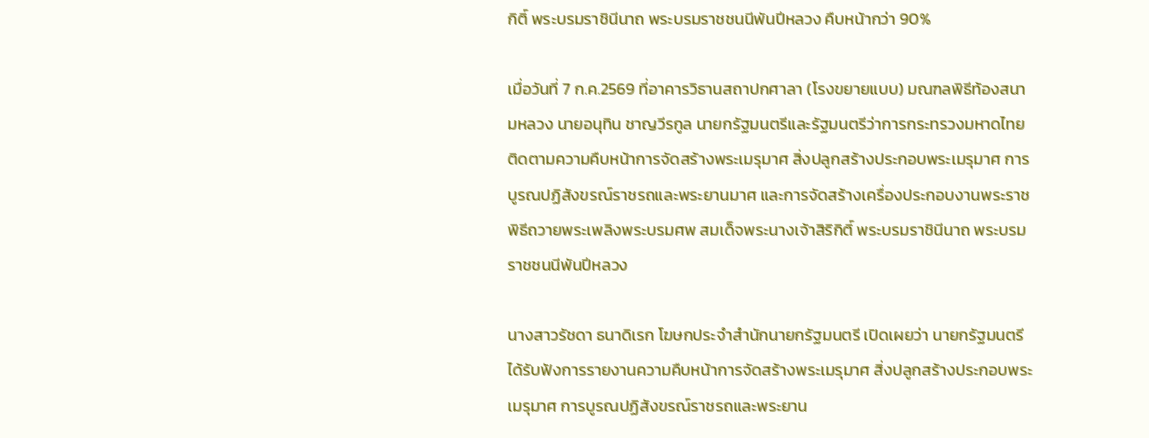กิติ์ พระบรมราชินีนาถ พระบรมราชชนนีพันปีหลวง คืบหน้ากว่า 90%

เมื่อวันที่ 7 ก.ค.2569 ที่อาคารวิธานสถาปกศาลา (โรงขยายแบบ) มณฑลพิธีท้องสนามหลวง นายอนุทิน ชาญวีรกูล นายกรัฐมนตรีและรัฐมนตรีว่าการกระทรวงมหาดไทย ติดตามความคืบหน้าการจัดสร้างพระเมรุมาศ สิ่งปลูกสร้างประกอบพระเมรุมาศ การบูรณปฏิสังขรณ์ราชรถและพระยานมาศ และการจัดสร้างเครื่องประกอบงานพระราชพิธีถวายพระเพลิงพระบรมศพ สมเด็จพระนางเจ้าสิริกิติ์ พระบรมราชินีนาถ พระบรมราชชนนีพันปีหลวง

นางสาวรัชดา ธนาดิเรก โฆษกประจำสำนักนายกรัฐมนตรี เปิดเผยว่า นายกรัฐมนตรีได้รับฟังการรายงานความคืบหน้าการจัดสร้างพระเมรุมาศ สิ่งปลูกสร้างประกอบพระเมรุมาศ การบูรณปฏิสังขรณ์ราชรถและพระยาน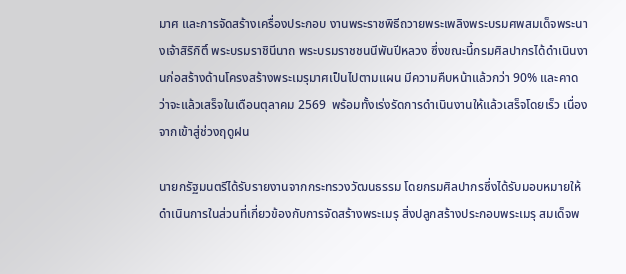มาศ และการจัดสร้างเครื่องประกอบ งานพระราชพิธีถวายพระเพลิงพระบรมศพสมเด็จพระนางเจ้าสิริกิติ์ พระบรมราชินีนาถ พระบรมราชชนนีพันปีหลวง ซึ่งขณะนี้กรมศิลปากรได้ดำเนินงานก่อสร้างด้านโครงสร้างพระเมรุมาศเป็นไปตามแผน มีความคืบหน้าแล้วกว่า 90% และคาดว่าจะแล้วเสร็จในเดือนตุลาคม 2569  พร้อมทั้งเร่งรัดการดำเนินงานให้แล้วเสร็จโดยเร็ว เนื่องจากเข้าสู่ช่วงฤดูฝน

นายกรัฐมนตรีได้รับรายงานจากกระทรวงวัฒนธรรม โดยกรมศิลปากรซึ่งได้รับมอบหมายให้ดำเนินการในส่วนที่เกี่ยวข้องกับการจัดสร้างพระเมรุ สิ่งปลูกสร้างประกอบพระเมรุ สมเด็จพ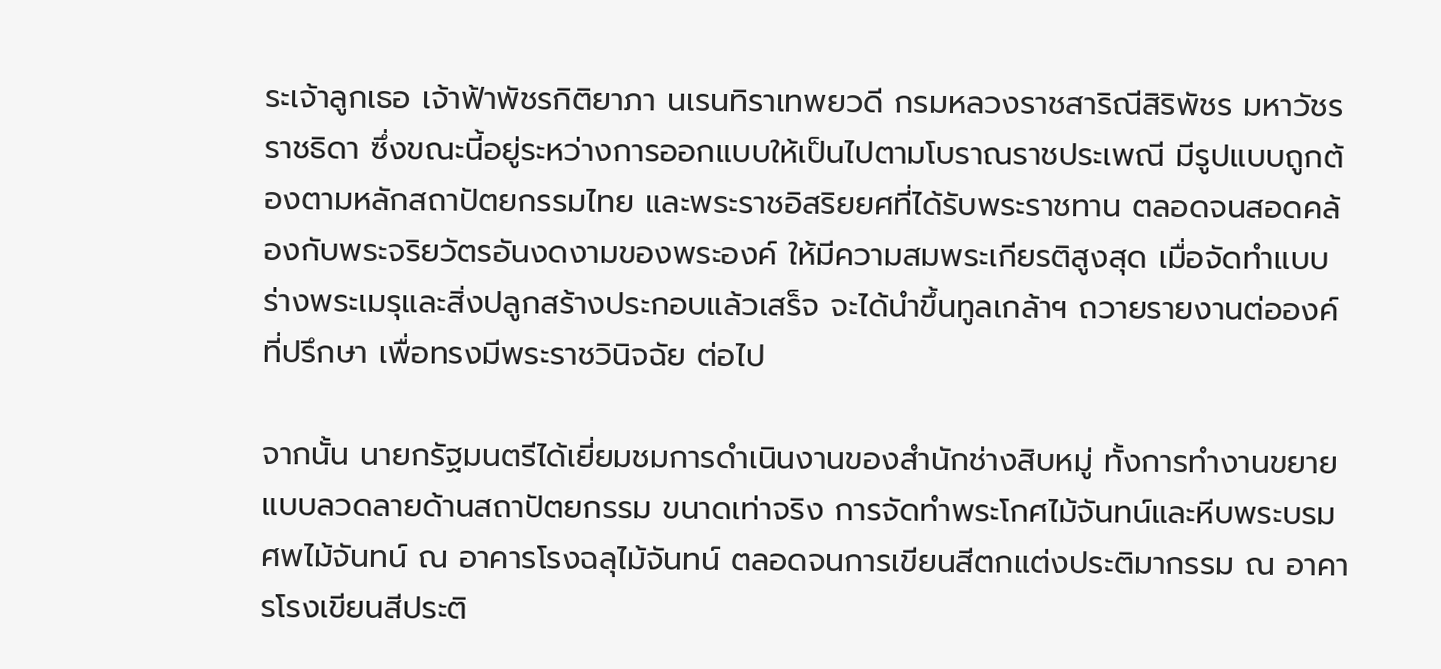ระเจ้าลูกเธอ เจ้าฟ้าพัชรกิติยาภา นเรนทิราเทพยวดี กรมหลวงราชสาริณีสิริพัชร มหาวัชรราชธิดา ซึ่งขณะนี้อยู่ระหว่างการออกแบบให้เป็นไปตามโบราณราชประเพณี มีรูปแบบถูกต้องตามหลักสถาปัตยกรรมไทย และพระราชอิสริยยศที่ได้รับพระราชทาน ตลอดจนสอดคล้องกับพระจริยวัตรอันงดงามของพระองค์ ให้มีความสมพระเกียรติสูงสุด เมื่อจัดทำแบบร่างพระเมรุและสิ่งปลูกสร้างประกอบแล้วเสร็จ จะได้นำขึ้นทูลเกล้าฯ ถวายรายงานต่อองค์ที่ปรึกษา เพื่อทรงมีพระราชวินิจฉัย ต่อไป

จากนั้น นายกรัฐมนตรีได้เยี่ยมชมการดำเนินงานของสำนักช่างสิบหมู่ ทั้งการทำงานขยายแบบลวดลายด้านสถาปัตยกรรม ขนาดเท่าจริง การจัดทำพระโกศไม้จันทน์และหีบพระบรมศพไม้จันทน์ ณ อาคารโรงฉลุไม้จันทน์ ตลอดจนการเขียนสีตกแต่งประติมากรรม ณ อาคารโรงเขียนสีประติ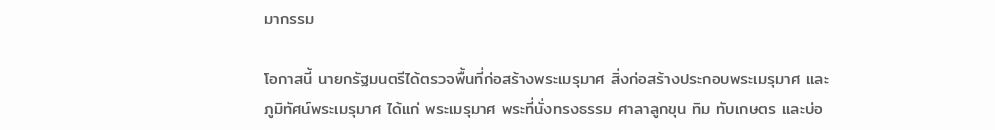มากรรม

โอกาสนี้ นายกรัฐมนตรีได้ตรวจพื้นที่ก่อสร้างพระเมรุมาศ สิ่งก่อสร้างประกอบพระเมรุมาศ และภูมิทัศน์พระเมรุมาศ ได้แก่ พระเมรุมาศ พระที่นั่งทรงธรรม ศาลาลูกขุน ทิม ทับเกษตร และบ่อ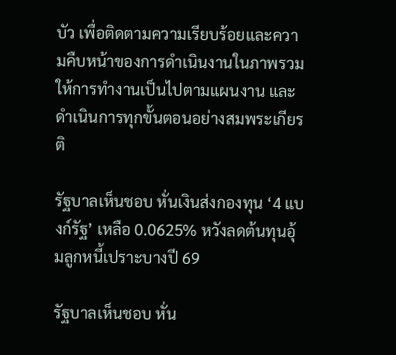บัว เพื่อติดตามความเรียบร้อยและความคืบหน้าของการดำเนินงานในภาพรวม ให้การทำงานเป็นไปตามแผนงาน และดำเนินการทุกขั้นตอนอย่างสมพระเกียรติ

รัฐบาลเห็นชอบ หั่นเงินส่งกองทุน ‘4 แบงก์รัฐ’ เหลือ 0.0625% หวังลดต้นทุนอุ้มลูกหนี้เปราะบางปี 69

รัฐบาลเห็นชอบ หั่น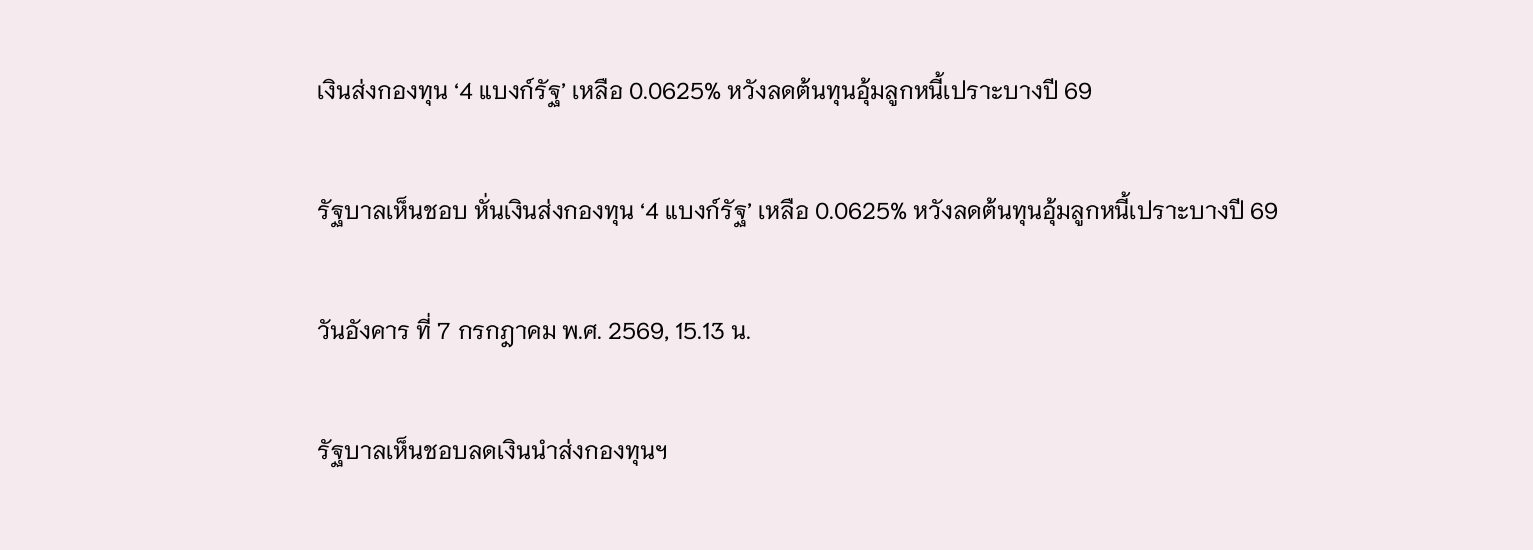เงินส่งกองทุน ‘4 แบงก์รัฐ’ เหลือ 0.0625% หวังลดต้นทุนอุ้มลูกหนี้เปราะบางปี 69

รัฐบาลเห็นชอบ หั่นเงินส่งกองทุน ‘4 แบงก์รัฐ’ เหลือ 0.0625% หวังลดต้นทุนอุ้มลูกหนี้เปราะบางปี 69

วันอังคาร ที่ 7 กรกฎาคม พ.ศ. 2569, 15.13 น.

รัฐบาลเห็นชอบลดเงินนำส่งกองทุนฯ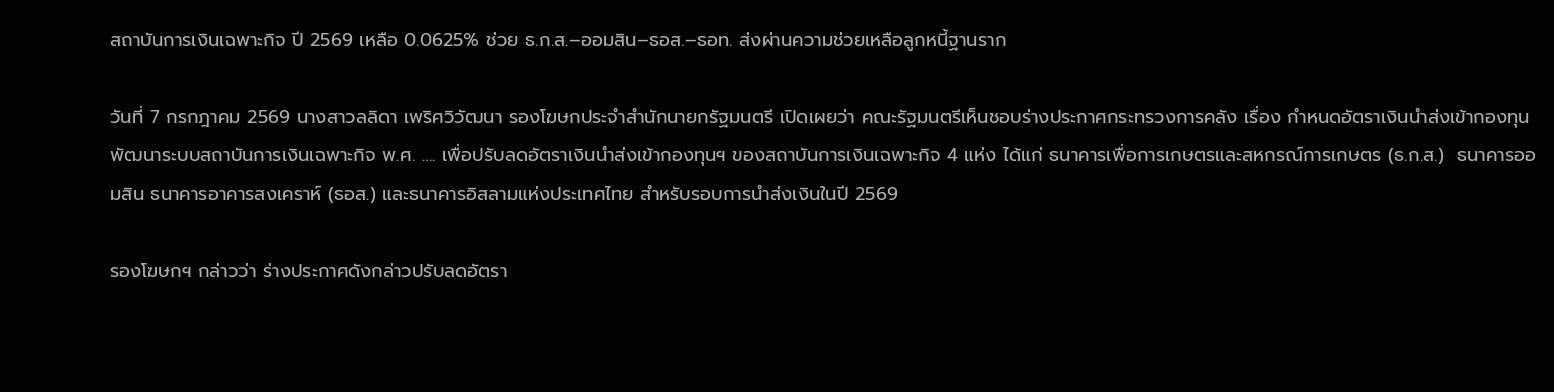สถาบันการเงินเฉพาะกิจ ปี 2569 เหลือ 0.0625% ช่วย ธ.ก.ส.–ออมสิน–ธอส.–ธอท. ส่งผ่านความช่วยเหลือลูกหนี้ฐานราก

วันที่ 7 กรกฎาคม 2569 นางสาวลลิดา เพริศวิวัฒนา รองโฆษกประจำสำนักนายกรัฐมนตรี เปิดเผยว่า คณะรัฐมนตรีเห็นชอบร่างประกาศกระทรวงการคลัง เรื่อง กำหนดอัตราเงินนำส่งเข้ากองทุนพัฒนาระบบสถาบันการเงินเฉพาะกิจ พ.ศ. …. เพื่อปรับลดอัตราเงินนำส่งเข้ากองทุนฯ ของสถาบันการเงินเฉพาะกิจ 4 แห่ง ได้แก่ ธนาคารเพื่อการเกษตรและสหกรณ์การเกษตร (ธ.ก.ส.)  ธนาคารออมสิน ธนาคารอาคารสงเคราห์ (ธอส.) และธนาคารอิสลามแห่งประเทศไทย สำหรับรอบการนำส่งเงินในปี 2569

รองโฆษกฯ กล่าวว่า ร่างประกาศดังกล่าวปรับลดอัตรา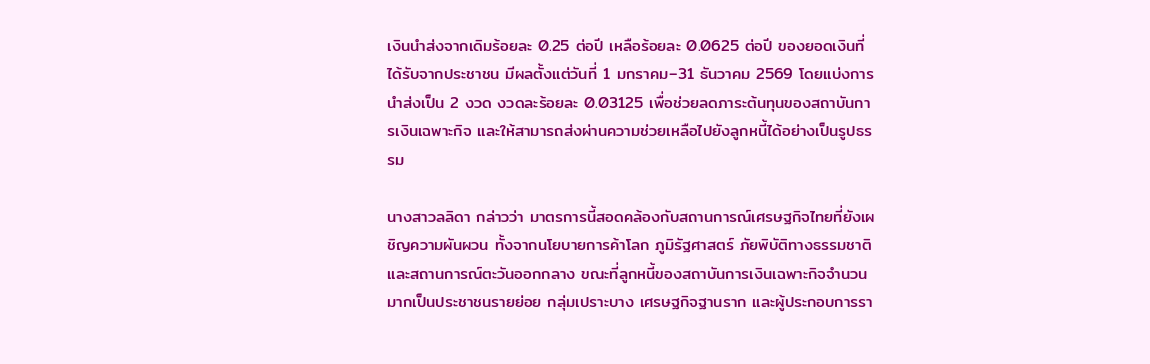เงินนำส่งจากเดิมร้อยละ 0.25 ต่อปี เหลือร้อยละ 0.0625 ต่อปี ของยอดเงินที่ได้รับจากประชาชน มีผลตั้งแต่วันที่ 1 มกราคม–31 ธันวาคม 2569 โดยแบ่งการนำส่งเป็น 2 งวด งวดละร้อยละ 0.03125 เพื่อช่วยลดภาระต้นทุนของสถาบันการเงินเฉพาะกิจ และให้สามารถส่งผ่านความช่วยเหลือไปยังลูกหนี้ได้อย่างเป็นรูปธรรม

นางสาวลลิดา กล่าวว่า มาตรการนี้สอดคล้องกับสถานการณ์เศรษฐกิจไทยที่ยังเผชิญความผันผวน ทั้งจากนโยบายการค้าโลก ภูมิรัฐศาสตร์ ภัยพิบัติทางธรรมชาติ และสถานการณ์ตะวันออกกลาง ขณะที่ลูกหนี้ของสถาบันการเงินเฉพาะกิจจำนวนมากเป็นประชาชนรายย่อย กลุ่มเปราะบาง เศรษฐกิจฐานราก และผู้ประกอบการรา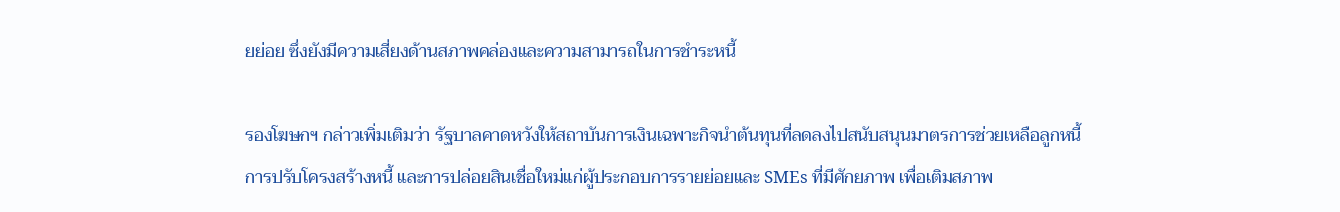ยย่อย ซึ่งยังมีความเสี่ยงด้านสภาพคล่องและความสามารถในการชำระหนี้

รองโฆษกฯ กล่าวเพิ่มเติมว่า รัฐบาลคาดหวังให้สถาบันการเงินเฉพาะกิจนำต้นทุนที่ลดลงไปสนับสนุนมาตรการช่วยเหลือลูกหนี้ การปรับโครงสร้างหนี้ และการปล่อยสินเชื่อใหม่แก่ผู้ประกอบการรายย่อยและ SMEs ที่มีศักยภาพ เพื่อเติมสภาพ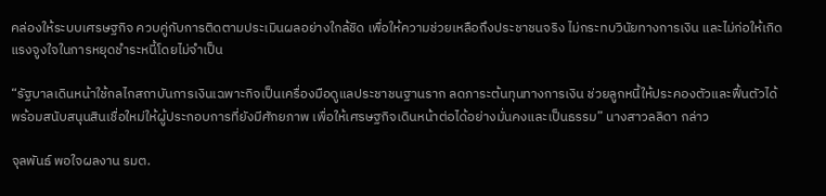คล่องให้ระบบเศรษฐกิจ ควบคู่กับการติดตามประเมินผลอย่างใกล้ชิด เพื่อให้ความช่วยเหลือถึงประชาชนจริง ไม่กระทบวินัยทางการเงิน และไม่ก่อให้เกิดแรงจูงใจในการหยุดชำระหนี้โดยไม่จำเป็น

“รัฐบาลเดินหน้าใช้กลไกสถาบันการเงินเฉพาะกิจเป็นเครื่องมือดูแลประชาชนฐานราก ลดภาระต้นทุนทางการเงิน ช่วยลูกหนี้ให้ประคองตัวและฟื้นตัวได้ พร้อมสนับสนุนสินเชื่อใหม่ให้ผู้ประกอบการที่ยังมีศักยภาพ เพื่อให้เศรษฐกิจเดินหน้าต่อได้อย่างมั่นคงและเป็นธรรม” นางสาวลลิดา กล่าว

จุลพันธ์ พอใจผลงาน รมต.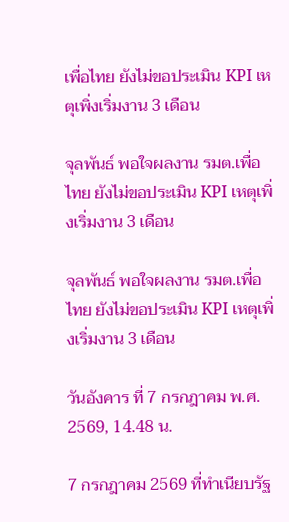เพื่อไทย ยังไม่ขอประเมิน KPI เหตุเพิ่งเริ่มงาน 3 เดือน

จุลพันธ์ พอใจผลงาน รมต.เพื่อไทย ยังไม่ขอประเมิน KPI เหตุเพิ่งเริ่มงาน 3 เดือน

จุลพันธ์ พอใจผลงาน รมต.เพื่อไทย ยังไม่ขอประเมิน KPI เหตุเพิ่งเริ่มงาน 3 เดือน

วันอังคาร ที่ 7 กรกฎาคม พ.ศ. 2569, 14.48 น.

7 กรกฎาคม 2569 ที่ทำเนียบรัฐ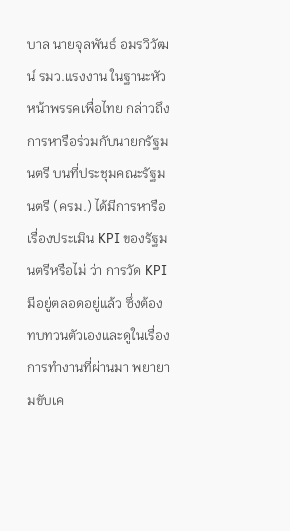บาล นายจุลพันธ์ อมรวิวัฒน์ รมว.แรงงาน ในฐานะหัวหน้าพรรคเพื่อไทย กล่าวถึงการหารือร่วมกับนายกรัฐมนตรี บนที่ประชุมคณะรัฐมนตรี (ครม.) ได้มีการหารือเรื่องประเมิน KPI ของรัฐมนตรีหรือไม่ ว่า การวัด KPI มีอยู่ตลอดอยู่แล้ว ซึ่งต้องทบทวนตัวเองและดูในเรื่องการทำงานที่ผ่านมา พยายามขับเค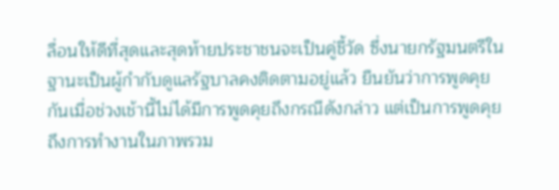ลื่อนให้ดีที่สุดและสุดท้ายประชาชนจะเป็นคู่ชี้วัด ซึ่งนายกรัฐมนตรีในฐานะเป็นผู้กำกับดูแลรัฐบาลคงติดตามอยู่แล้ว ยืนยันว่าการพูดคุยกันเมื่อช่วงเช้านี้ไม่ได้มีการพูดคุยถึงกรณีดังกล่าว แต่เป็นการพูดคุยถึงการทำงานในภาพรวม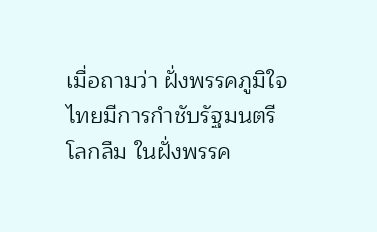เมื่อถามว่า ฝั่งพรรคภูมิใจไทยมีการกำชับรัฐมนตรีโลกลืม ในฝั่งพรรค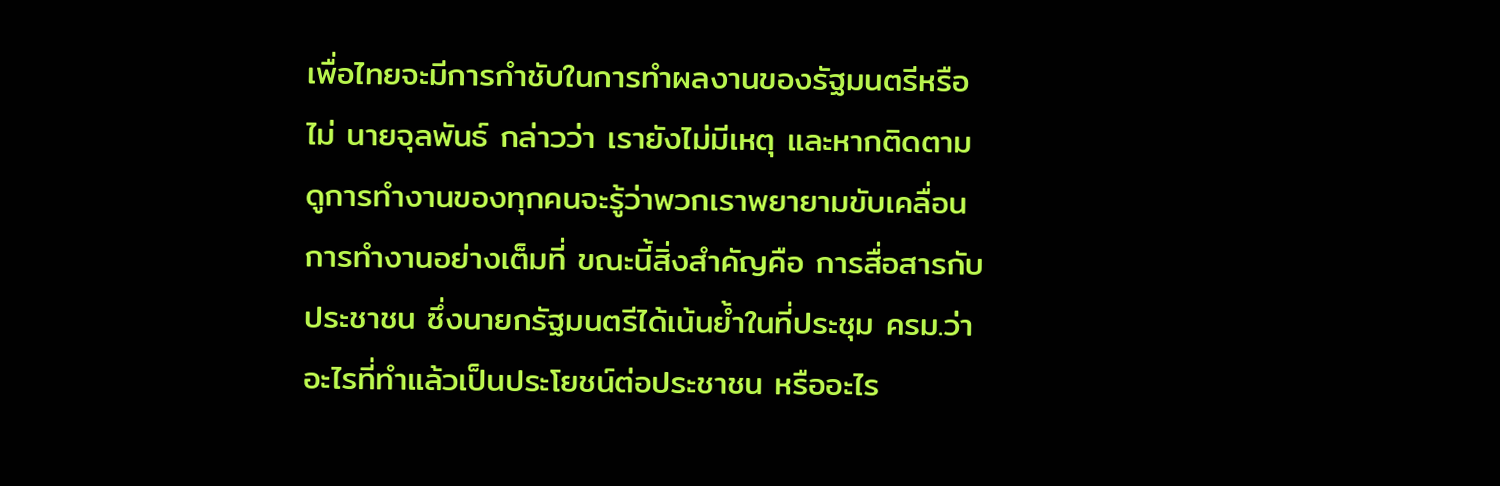เพื่อไทยจะมีการกำชับในการทำผลงานของรัฐมนตรีหรือไม่ นายจุลพันธ์ กล่าวว่า เรายังไม่มีเหตุ และหากติดตามดูการทำงานของทุกคนจะรู้ว่าพวกเราพยายามขับเคลื่อนการทำงานอย่างเต็มที่ ขณะนี้สิ่งสำคัญคือ การสื่อสารกับประชาชน ซึ่งนายกรัฐมนตรีได้เน้นย้ำในที่ประชุม ครม.ว่าอะไรที่ทำแล้วเป็นประโยชน์ต่อประชาชน หรืออะไร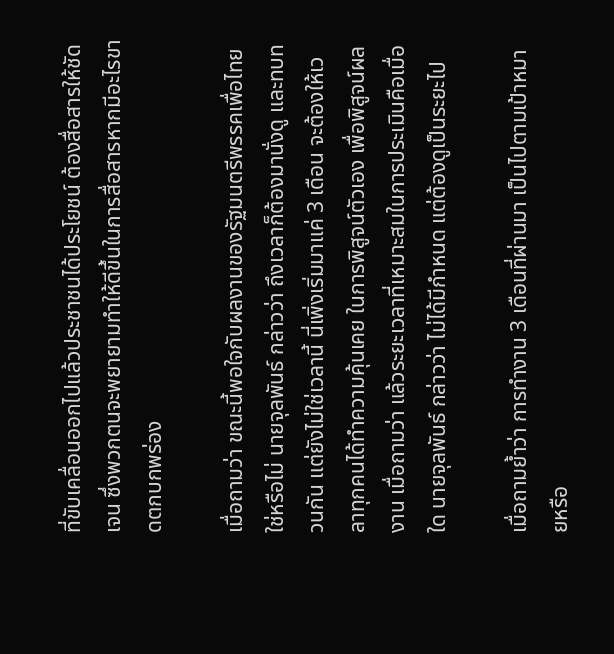ที่ขับเคลื่อนออกไปแล้วประชาชนได้ประโยชน์ ต้องสื่อสารให้ชัดเจน ซึ่งพวกตนจะพยายามทำให้ดีขึ้นในการสื่อสารหากมีอะไรขาดตกบกพร่อง

เมื่อถามว่า ขณะนี้พอใจกับผลงานของรัฐมนตรีพรรคเพื่อไทยใช่หรือไม่ นายจุลพันธ์ กล่าวว่า ถึงเวลาก็ต้องมานั่งดู และทบทวนกัน แต่ยังไม่ใช่เวลานี้ นี่เพิ่งเริ่มมาแค่ 3 เดือน จะต้องให้เวลาทุกคนได้ทำความคุ้นเคย ในการพิสูจน์ตัวเอง เพื่อพิสูจน์ผลงาน เมื่อถามว่า แล้วระยะเวลาที่เหมาะสมในการประเมินคือเมื่อใด นายจุลพันธ์ กล่าวว่า ไม่ได้มีกำหนด แต่ต้องดูเป็นระยะไป

เมื่อถามย้ำว่า การทำงาน 3 เดือนที่ผ่านมา เป็นไปตามเป้าหมายหรือ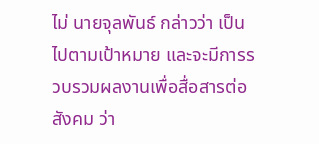ไม่ นายจุลพันธ์ กล่าวว่า เป็นไปตามเป้าหมาย และจะมีการรวบรวมผลงานเพื่อสื่อสารต่อสังคม ว่า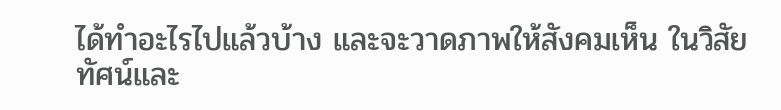ได้ทำอะไรไปแล้วบ้าง และจะวาดภาพให้สังคมเห็น ในวิสัยทัศน์และ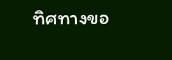ทิศทางขอ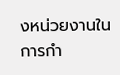งหน่วยงานในการกำ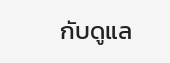กับดูแล